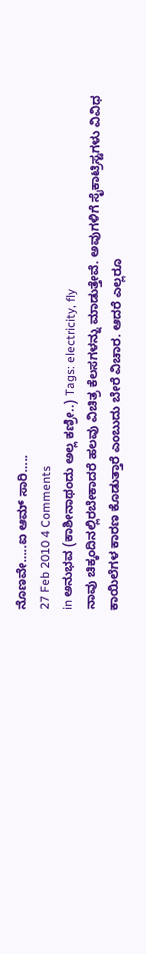ನೊಣವೇ…..ಐ ಆಮ್ ಸಾರಿ…..
27 Feb 2010 4 Comments
in ಅನುಭವ (ಕಾಶೀನಾಥಂದು ಅಲ್ಲ ಕಣ್ರೀ..) Tags: electricity, fly
ನಾವು ಚಿಕ್ಕಂದಿನಲ್ಲಿರಬೇಕಾದರೆ ಹಲವು ವಿಚಿತ್ರ ಕೆಲಸಗಳನ್ನು ಮಾಡುತ್ತೇವೆ. ಅವುಗಳಿಗೆ ಸೈಕಾಟ್ರಿಸ್ಟಗಳು ವಿವಿಧ ಕಾಯಿಲೆಗಳ ಕಾರಣ ಕೊಡುತ್ತಾರೆ ಎಂಬುದು ಬೇರೆ ವಿಚಾರ. ಆದರೆ ಎಲ್ಲರೂ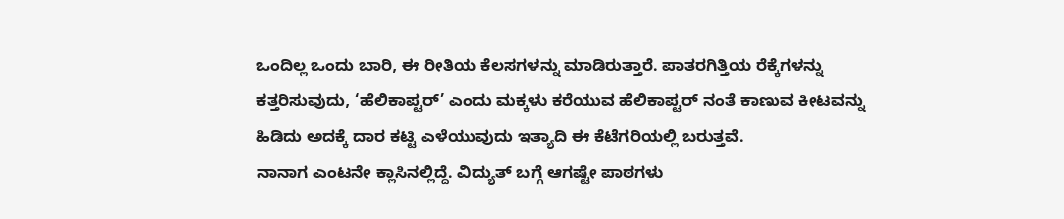ಒಂದಿಲ್ಲ ಒಂದು ಬಾರಿ, ಈ ರೀತಿಯ ಕೆಲಸಗಳನ್ನು ಮಾಡಿರುತ್ತಾರೆ. ಪಾತರಗಿತ್ತಿಯ ರೆಕ್ಕೆಗಳನ್ನು ಕತ್ತರಿಸುವುದು, ‘ಹೆಲಿಕಾಪ್ಟರ್’ ಎಂದು ಮಕ್ಕಳು ಕರೆಯುವ ಹೆಲಿಕಾಪ್ಟರ್ ನಂತೆ ಕಾಣುವ ಕೀಟವನ್ನು ಹಿಡಿದು ಅದಕ್ಕೆ ದಾರ ಕಟ್ಟಿ ಎಳೆಯುವುದು ಇತ್ಯಾದಿ ಈ ಕೆಟೆಗರಿಯಲ್ಲಿ ಬರುತ್ತವೆ.
ನಾನಾಗ ಎಂಟನೇ ಕ್ಲಾಸಿನಲ್ಲಿದ್ದೆ. ವಿದ್ಯುತ್ ಬಗ್ಗೆ ಆಗಷ್ಟೇ ಪಾಠಗಳು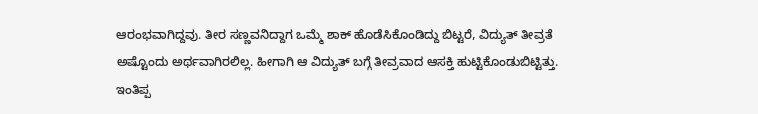ಆರಂಭವಾಗಿದ್ದವು. ತೀರ ಸಣ್ಣವನಿದ್ದಾಗ ಒಮ್ಮೆ ಶಾಕ್ ಹೊಡೆಸಿಕೊಂಡಿದ್ದು ಬಿಟ್ಟರೆ, ವಿದ್ಯುತ್ ತೀವ್ರತೆ ಅಷ್ಟೊಂದು ಅರ್ಥವಾಗಿರಲಿಲ್ಲ. ಹೀಗಾಗಿ ಆ ವಿದ್ಯುತ್ ಬಗ್ಗೆ ತೀವ್ರವಾದ ಆಸಕ್ತಿ ಹುಟ್ಟಿಕೊಂಡುಬಿಟ್ಟಿತ್ತು. ಇಂತಿಪ್ಪ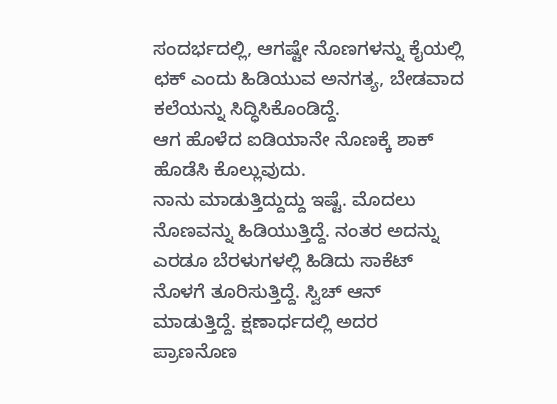ಸಂದರ್ಭದಲ್ಲಿ, ಆಗಷ್ಟೇ ನೊಣಗಳನ್ನು ಕೈಯಲ್ಲಿ ಛಕ್ ಎಂದು ಹಿಡಿಯುವ ಅನಗತ್ಯ, ಬೇಡವಾದ ಕಲೆಯನ್ನು ಸಿದ್ಧಿಸಿಕೊಂಡಿದ್ದೆ.
ಆಗ ಹೊಳೆದ ಐಡಿಯಾನೇ ನೊಣಕ್ಕೆ ಶಾಕ್ ಹೊಡೆಸಿ ಕೊಲ್ಲುವುದು.
ನಾನು ಮಾಡುತ್ತಿದ್ದುದ್ದು ಇಷ್ಟೆ. ಮೊದಲು ನೊಣವನ್ನು ಹಿಡಿಯುತ್ತಿದ್ದೆ. ನಂತರ ಅದನ್ನು ಎರಡೂ ಬೆರಳುಗಳಲ್ಲಿ ಹಿಡಿದು ಸಾಕೆಟ್ ನೊಳಗೆ ತೂರಿಸುತ್ತಿದ್ದೆ. ಸ್ವಿಚ್ ಆನ್ ಮಾಡುತ್ತಿದ್ದೆ. ಕ್ಷಣಾರ್ಧದಲ್ಲಿ ಅದರ ಪ್ರಾಣನೊಣ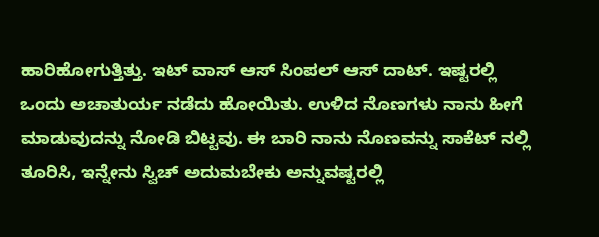ಹಾರಿಹೋಗುತ್ತಿತ್ತು. ಇಟ್ ವಾಸ್ ಆಸ್ ಸಿಂಪಲ್ ಆಸ್ ದಾಟ್. ಇಷ್ಟರಲ್ಲಿ ಒಂದು ಅಚಾತುರ್ಯ ನಡೆದು ಹೋಯಿತು. ಉಳಿದ ನೊಣಗಳು ನಾನು ಹೀಗೆ ಮಾಡುವುದನ್ನು ನೋಡಿ ಬಿಟ್ಟವು. ಈ ಬಾರಿ ನಾನು ನೊಣವನ್ನು ಸಾಕೆಟ್ ನಲ್ಲಿ ತೂರಿಸಿ, ಇನ್ನೇನು ಸ್ವಿಚ್ ಅದುಮಬೇಕು ಅನ್ನುವಷ್ಟರಲ್ಲಿ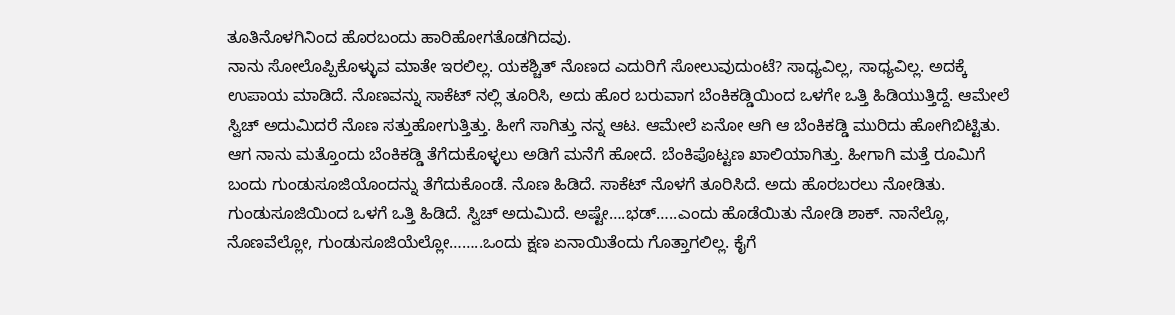ತೂತಿನೊಳಗಿನಿಂದ ಹೊರಬಂದು ಹಾರಿಹೋಗತೊಡಗಿದವು.
ನಾನು ಸೋಲೊಪ್ಪಿಕೊಳ್ಳುವ ಮಾತೇ ಇರಲಿಲ್ಲ. ಯಕಶ್ಚಿತ್ ನೊಣದ ಎದುರಿಗೆ ಸೋಲುವುದುಂಟೆ? ಸಾಧ್ಯವಿಲ್ಲ, ಸಾಧ್ಯವಿಲ್ಲ. ಅದಕ್ಕೆ ಉಪಾಯ ಮಾಡಿದೆ. ನೊಣವನ್ನು ಸಾಕೆಟ್ ನಲ್ಲಿ ತೂರಿಸಿ, ಅದು ಹೊರ ಬರುವಾಗ ಬೆಂಕಿಕಡ್ಡಿಯಿಂದ ಒಳಗೇ ಒತ್ತಿ ಹಿಡಿಯುತ್ತಿದ್ದೆ. ಆಮೇಲೆ ಸ್ವಿಚ್ ಅದುಮಿದರೆ ನೊಣ ಸತ್ತುಹೋಗುತ್ತಿತ್ತು. ಹೀಗೆ ಸಾಗಿತ್ತು ನನ್ನ ಆಟ. ಆಮೇಲೆ ಏನೋ ಆಗಿ ಆ ಬೆಂಕಿಕಡ್ಡಿ ಮುರಿದು ಹೋಗಿಬಿಟ್ಟಿತು.
ಆಗ ನಾನು ಮತ್ತೊಂದು ಬೆಂಕಿಕಡ್ಡಿ ತೆಗೆದುಕೊಳ್ಳಲು ಅಡಿಗೆ ಮನೆಗೆ ಹೋದೆ. ಬೆಂಕಿಪೊಟ್ಟಣ ಖಾಲಿಯಾಗಿತ್ತು. ಹೀಗಾಗಿ ಮತ್ತೆ ರೂಮಿಗೆ ಬಂದು ಗುಂಡುಸೂಜಿಯೊಂದನ್ನು ತೆಗೆದುಕೊಂಡೆ. ನೊಣ ಹಿಡಿದೆ. ಸಾಕೆಟ್ ನೊಳಗೆ ತೂರಿಸಿದೆ. ಅದು ಹೊರಬರಲು ನೋಡಿತು. ಗುಂಡುಸೂಜಿಯಿಂದ ಒಳಗೆ ಒತ್ತಿ ಹಿಡಿದೆ. ಸ್ವಿಚ್ ಅದುಮಿದೆ. ಅಷ್ಟೇ….ಭಡ್…..ಎಂದು ಹೊಡೆಯಿತು ನೋಡಿ ಶಾಕ್. ನಾನೆಲ್ಲೊ, ನೊಣವೆಲ್ಲೋ, ಗುಂಡುಸೂಜಿಯೆಲ್ಲೋ……..ಒಂದು ಕ್ಷಣ ಏನಾಯಿತೆಂದು ಗೊತ್ತಾಗಲಿಲ್ಲ. ಕೈಗೆ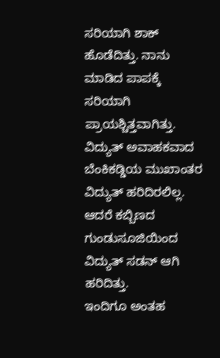ಸರಿಯಾಗಿ ಶಾಕ್ ಹೊಡೆದಿತ್ತು. ನಾನು ಮಾಡಿದ ಪಾಪಕ್ಕೆ ಸರಿಯಾಗಿ ಪ್ರಾಯಶ್ಚಿತ್ತವಾಗಿತ್ತು. ವಿದ್ಯುತ್ ಅವಾಹಕವಾದ ಬೆಂಕಿಕಡ್ಡಿಯ ಮುಖಾಂತರ ವಿದ್ಯುತ್ ಹರಿದಿರಲಿಲ್ಲ. ಆದರೆ ಕಬ್ಬಿಣದ ಗುಂಡುಸೂಜಿಯಿಂದ ವಿದ್ಯುತ್ ಸಡನ್ ಆಗಿ ಹರಿದಿತ್ತು.
ಇಂದಿಗೂ ಅಂತಹ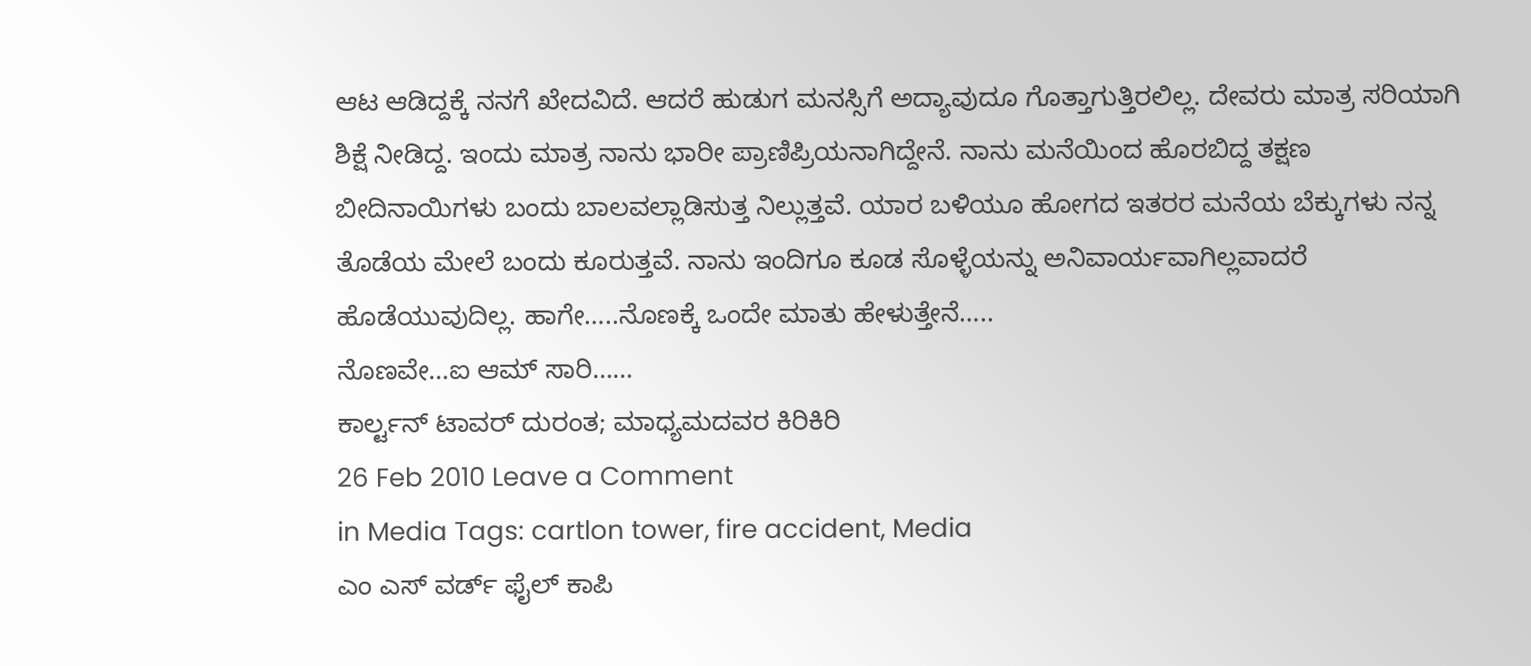ಆಟ ಆಡಿದ್ದಕ್ಕೆ ನನಗೆ ಖೇದವಿದೆ. ಆದರೆ ಹುಡುಗ ಮನಸ್ಸಿಗೆ ಅದ್ಯಾವುದೂ ಗೊತ್ತಾಗುತ್ತಿರಲಿಲ್ಲ. ದೇವರು ಮಾತ್ರ ಸರಿಯಾಗಿ ಶಿಕ್ಷೆ ನೀಡಿದ್ದ. ಇಂದು ಮಾತ್ರ ನಾನು ಭಾರೀ ಪ್ರಾಣಿಪ್ರಿಯನಾಗಿದ್ದೇನೆ. ನಾನು ಮನೆಯಿಂದ ಹೊರಬಿದ್ದ ತಕ್ಷಣ ಬೀದಿನಾಯಿಗಳು ಬಂದು ಬಾಲವಲ್ಲಾಡಿಸುತ್ತ ನಿಲ್ಲುತ್ತವೆ. ಯಾರ ಬಳಿಯೂ ಹೋಗದ ಇತರರ ಮನೆಯ ಬೆಕ್ಕುಗಳು ನನ್ನ ತೊಡೆಯ ಮೇಲೆ ಬಂದು ಕೂರುತ್ತವೆ. ನಾನು ಇಂದಿಗೂ ಕೂಡ ಸೊಳ್ಳೆಯನ್ನು ಅನಿವಾರ್ಯವಾಗಿಲ್ಲವಾದರೆ ಹೊಡೆಯುವುದಿಲ್ಲ. ಹಾಗೇ…..ನೊಣಕ್ಕೆ ಒಂದೇ ಮಾತು ಹೇಳುತ್ತೇನೆ…..
ನೊಣವೇ…ಐ ಆಮ್ ಸಾರಿ……
ಕಾರ್ಲ್ಟನ್ ಟಾವರ್ ದುರಂತ; ಮಾಧ್ಯಮದವರ ಕಿರಿಕಿರಿ
26 Feb 2010 Leave a Comment
in Media Tags: cartlon tower, fire accident, Media
ಎಂ ಎಸ್ ವರ್ಡ್ ಫೈಲ್ ಕಾಪಿ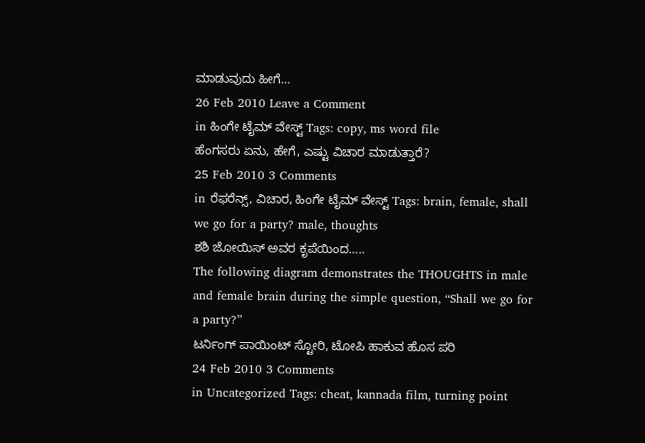ಮಾಡುವುದು ಹೀಗೆ…
26 Feb 2010 Leave a Comment
in ಹಿಂಗೇ ಟೈಮ್ ವೇಸ್ಟ್ Tags: copy, ms word file
ಹೆಂಗಸರು ಏನು, ಹೇಗೆ, ಎಷ್ಟು ವಿಚಾರ ಮಾಡುತ್ತಾರೆ?
25 Feb 2010 3 Comments
in ರೆಫರೆನ್ಸ್, ವಿಚಾರ, ಹಿಂಗೇ ಟೈಮ್ ವೇಸ್ಟ್ Tags: brain, female, shall we go for a party? male, thoughts
ಶಶಿ ಜೋಯಿಸ್ ಅವರ ಕೃಪೆಯಿಂದ…..
The following diagram demonstrates the THOUGHTS in male and female brain during the simple question, “Shall we go for a party?”
ಟರ್ನಿಂಗ್ ಪಾಯಿಂಟ್ ಸ್ಟೋರಿ, ಟೋಪಿ ಹಾಕುವ ಹೊಸ ಪರಿ
24 Feb 2010 3 Comments
in Uncategorized Tags: cheat, kannada film, turning point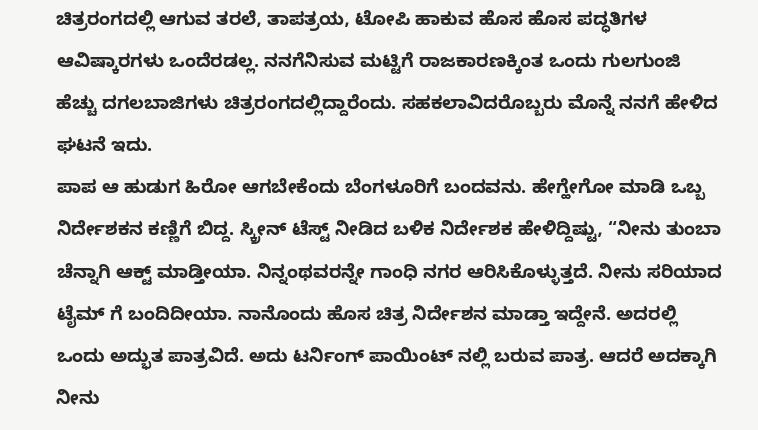ಚಿತ್ರರಂಗದಲ್ಲಿ ಆಗುವ ತರಲೆ, ತಾಪತ್ರಯ, ಟೋಪಿ ಹಾಕುವ ಹೊಸ ಹೊಸ ಪದ್ಧತಿಗಳ ಆವಿಷ್ಕಾರಗಳು ಒಂದೆರಡಲ್ಲ. ನನಗೆನಿಸುವ ಮಟ್ಟಿಗೆ ರಾಜಕಾರಣಕ್ಕಿಂತ ಒಂದು ಗುಲಗುಂಜಿ ಹೆಚ್ಚು ದಗಲಬಾಜಿಗಳು ಚಿತ್ರರಂಗದಲ್ಲಿದ್ದಾರೆಂದು. ಸಹಕಲಾವಿದರೊಬ್ಬರು ಮೊನ್ನೆ ನನಗೆ ಹೇಳಿದ ಘಟನೆ ಇದು.
ಪಾಪ ಆ ಹುಡುಗ ಹಿರೋ ಆಗಬೇಕೆಂದು ಬೆಂಗಳೂರಿಗೆ ಬಂದವನು. ಹೇಗ್ಹೇಗೋ ಮಾಡಿ ಒಬ್ಬ ನಿರ್ದೇಶಕನ ಕಣ್ಣಿಗೆ ಬಿದ್ದ. ಸ್ಕ್ರೀನ್ ಟೆಸ್ಟ್ ನೀಡಿದ ಬಳಿಕ ನಿರ್ದೇಶಕ ಹೇಳಿದ್ದಿಷ್ಟು, “ನೀನು ತುಂಬಾ ಚೆನ್ನಾಗಿ ಆಕ್ಟ್ ಮಾಡ್ತೀಯಾ. ನಿನ್ನಂಥವರನ್ನೇ ಗಾಂಧಿ ನಗರ ಆರಿಸಿಕೊಳ್ಳುತ್ತದೆ. ನೀನು ಸರಿಯಾದ ಟೈಮ್ ಗೆ ಬಂದಿದೀಯಾ. ನಾನೊಂದು ಹೊಸ ಚಿತ್ರ ನಿರ್ದೇಶನ ಮಾಡ್ತಾ ಇದ್ದೇನೆ. ಅದರಲ್ಲಿ ಒಂದು ಅದ್ಭುತ ಪಾತ್ರವಿದೆ. ಅದು ಟರ್ನಿಂಗ್ ಪಾಯಿಂಟ್ ನಲ್ಲಿ ಬರುವ ಪಾತ್ರ. ಆದರೆ ಅದಕ್ಕಾಗಿ ನೀನು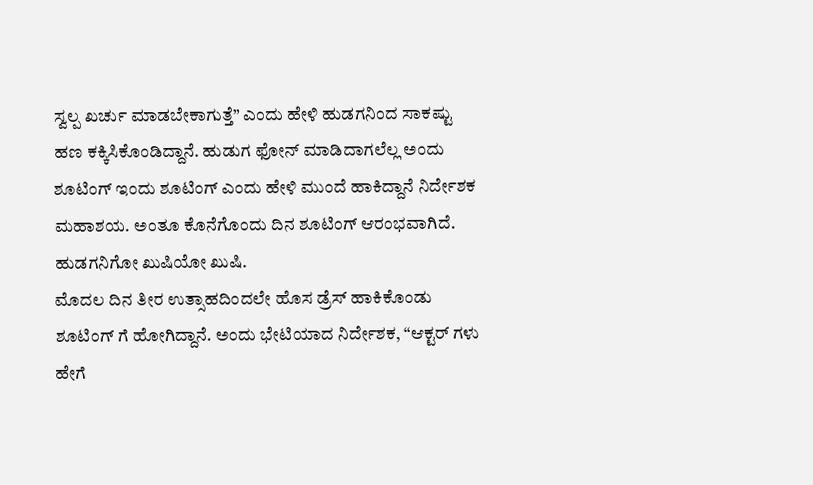ಸ್ವಲ್ಪ ಖರ್ಚು ಮಾಡಬೇಕಾಗುತ್ತೆ” ಎಂದು ಹೇಳಿ ಹುಡಗನಿಂದ ಸಾಕಷ್ಟು ಹಣ ಕಕ್ಕಿಸಿಕೊಂಡಿದ್ದಾನೆ. ಹುಡುಗ ಫೋನ್ ಮಾಡಿದಾಗಲೆಲ್ಲ ಅಂದು ಶೂಟಿಂಗ್ ಇಂದು ಶೂಟಿಂಗ್ ಎಂದು ಹೇಳಿ ಮುಂದೆ ಹಾಕಿದ್ದಾನೆ ನಿರ್ದೇಶಕ ಮಹಾಶಯ. ಅಂತೂ ಕೊನೆಗೊಂದು ದಿನ ಶೂಟಿಂಗ್ ಆರಂಭವಾಗಿದೆ. ಹುಡಗನಿಗೋ ಖುಷಿಯೋ ಖುಷಿ.
ಮೊದಲ ದಿನ ತೀರ ಉತ್ಸಾಹದಿಂದಲೇ ಹೊಸ ಡ್ರೆಸ್ ಹಾಕಿಕೊಂಡು ಶೂಟಿಂಗ್ ಗೆ ಹೋಗಿದ್ದಾನೆ. ಅಂದು ಭೇಟಿಯಾದ ನಿರ್ದೇಶಕ, “ಆಕ್ಟರ್ ಗಳು ಹೇಗೆ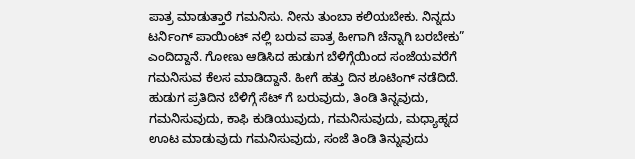ಪಾತ್ರ ಮಾಡುತ್ತಾರೆ ಗಮನಿಸು. ನೀನು ತುಂಬಾ ಕಲಿಯಬೇಕು. ನಿನ್ನದು ಟರ್ನಿಂಗ್ ಪಾಯಿಂಟ್ ನಲ್ಲಿ ಬರುವ ಪಾತ್ರ ಹೀಗಾಗಿ ಚೆನ್ನಾಗಿ ಬರಬೇಕು” ಎಂದಿದ್ದಾನೆ. ಗೋಣು ಆಡಿಸಿದ ಹುಡುಗ ಬೆಳಿಗ್ಗೆಯಿಂದ ಸಂಜೆಯವರೆಗೆ ಗಮನಿಸುವ ಕೆಲಸ ಮಾಡಿದ್ದಾನೆ. ಹೀಗೆ ಹತ್ತು ದಿನ ಶೂಟಿಂಗ್ ನಡೆದಿದೆ. ಹುಡುಗ ಪ್ರತಿದಿನ ಬೆಳಿಗ್ಗೆ ಸೆಟ್ ಗೆ ಬರುವುದು, ತಿಂಡಿ ತಿನ್ನವುದು, ಗಮನಿಸುವುದು, ಕಾಫಿ ಕುಡಿಯುವುದು, ಗಮನಿಸುವುದು, ಮಧ್ಯಾಹ್ನದ ಊಟ ಮಾಡುವುದು ಗಮನಿಸುವುದು, ಸಂಜೆ ತಿಂಡಿ ತಿನ್ನುವುದು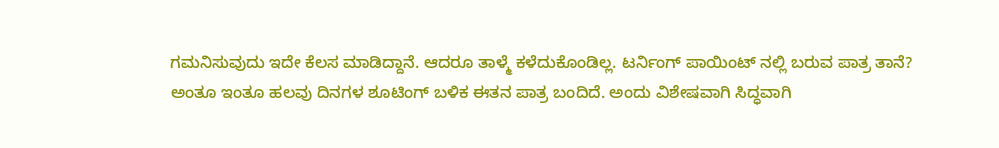ಗಮನಿಸುವುದು ಇದೇ ಕೆಲಸ ಮಾಡಿದ್ದಾನೆ. ಆದರೂ ತಾಳ್ಮೆ ಕಳೆದುಕೊಂಡಿಲ್ಲ. ಟರ್ನಿಂಗ್ ಪಾಯಿಂಟ್ ನಲ್ಲಿ ಬರುವ ಪಾತ್ರ ತಾನೆ?
ಅಂತೂ ಇಂತೂ ಹಲವು ದಿನಗಳ ಶೂಟಿಂಗ್ ಬಳಿಕ ಈತನ ಪಾತ್ರ ಬಂದಿದೆ. ಅಂದು ವಿಶೇಷವಾಗಿ ಸಿದ್ಧವಾಗಿ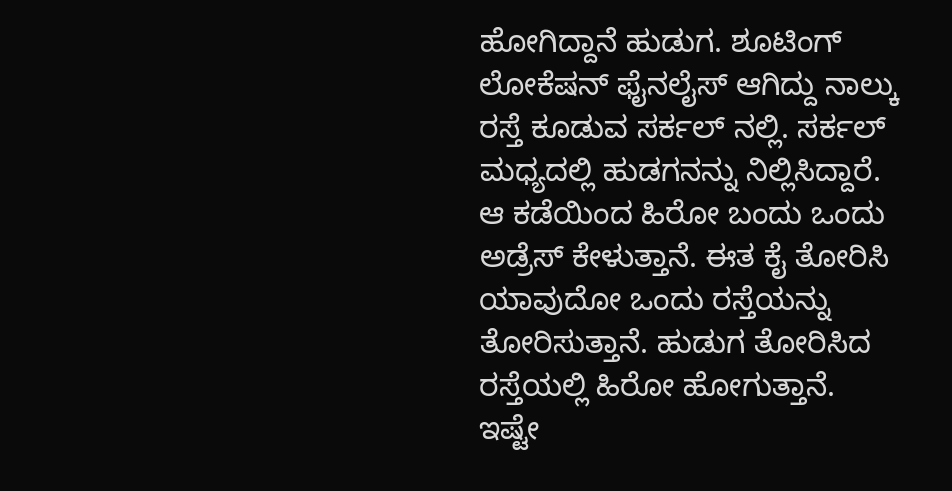ಹೋಗಿದ್ದಾನೆ ಹುಡುಗ. ಶೂಟಿಂಗ್ ಲೋಕೆಷನ್ ಫೈನಲೈಸ್ ಆಗಿದ್ದು ನಾಲ್ಕು ರಸ್ತೆ ಕೂಡುವ ಸರ್ಕಲ್ ನಲ್ಲಿ. ಸರ್ಕಲ್ ಮಧ್ಯದಲ್ಲಿ ಹುಡಗನನ್ನು ನಿಲ್ಲಿಸಿದ್ದಾರೆ. ಆ ಕಡೆಯಿಂದ ಹಿರೋ ಬಂದು ಒಂದು ಅಡ್ರೆಸ್ ಕೇಳುತ್ತಾನೆ. ಈತ ಕೈ ತೋರಿಸಿ ಯಾವುದೋ ಒಂದು ರಸ್ತೆಯನ್ನು ತೋರಿಸುತ್ತಾನೆ. ಹುಡುಗ ತೋರಿಸಿದ ರಸ್ತೆಯಲ್ಲಿ ಹಿರೋ ಹೋಗುತ್ತಾನೆ. ಇಷ್ಟೇ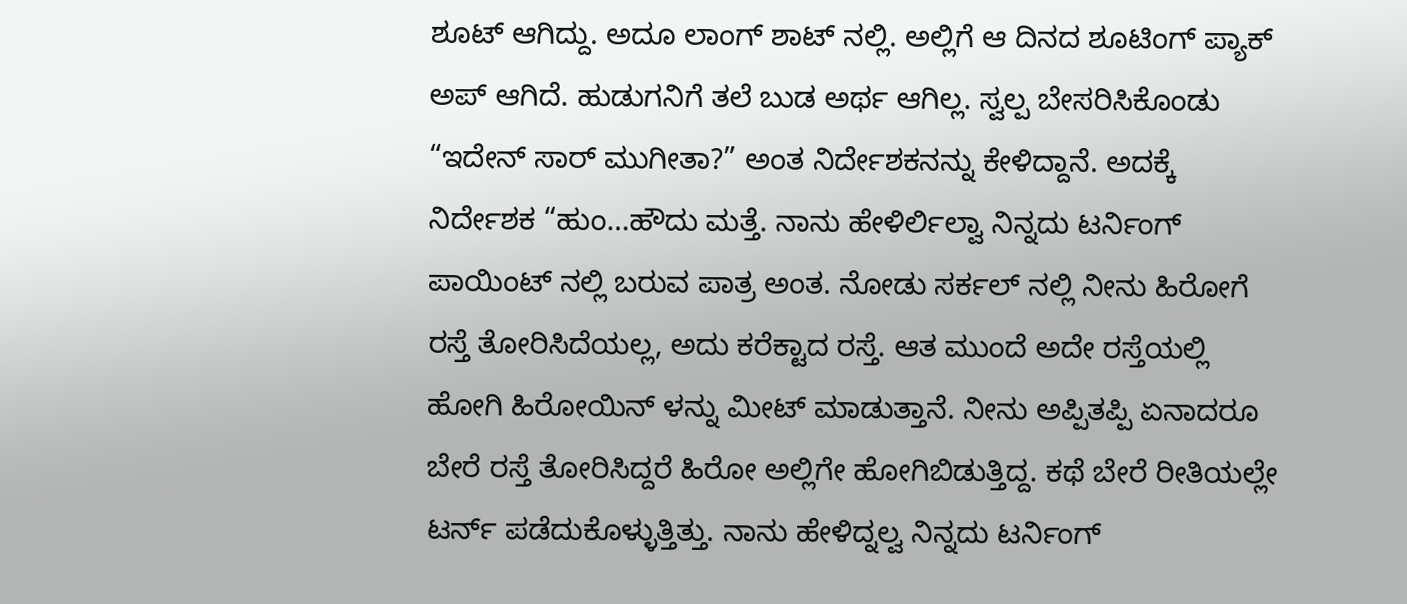ಶೂಟ್ ಆಗಿದ್ದು. ಅದೂ ಲಾಂಗ್ ಶಾಟ್ ನಲ್ಲಿ. ಅಲ್ಲಿಗೆ ಆ ದಿನದ ಶೂಟಿಂಗ್ ಪ್ಯಾಕ್ ಅಪ್ ಆಗಿದೆ. ಹುಡುಗನಿಗೆ ತಲೆ ಬುಡ ಅರ್ಥ ಆಗಿಲ್ಲ. ಸ್ವಲ್ಪ ಬೇಸರಿಸಿಕೊಂಡು “ಇದೇನ್ ಸಾರ್ ಮುಗೀತಾ?” ಅಂತ ನಿರ್ದೇಶಕನನ್ನು ಕೇಳಿದ್ದಾನೆ. ಅದಕ್ಕೆ ನಿರ್ದೇಶಕ “ಹುಂ…ಹೌದು ಮತ್ತೆ. ನಾನು ಹೇಳಿರ್ಲಿಲ್ವಾ ನಿನ್ನದು ಟರ್ನಿಂಗ್ ಪಾಯಿಂಟ್ ನಲ್ಲಿ ಬರುವ ಪಾತ್ರ ಅಂತ. ನೋಡು ಸರ್ಕಲ್ ನಲ್ಲಿ ನೀನು ಹಿರೋಗೆ ರಸ್ತೆ ತೋರಿಸಿದೆಯಲ್ಲ, ಅದು ಕರೆಕ್ಟಾದ ರಸ್ತೆ. ಆತ ಮುಂದೆ ಅದೇ ರಸ್ತೆಯಲ್ಲಿ ಹೋಗಿ ಹಿರೋಯಿನ್ ಳನ್ನು ಮೀಟ್ ಮಾಡುತ್ತಾನೆ. ನೀನು ಅಪ್ಪಿತಪ್ಪಿ ಏನಾದರೂ ಬೇರೆ ರಸ್ತೆ ತೋರಿಸಿದ್ದರೆ ಹಿರೋ ಅಲ್ಲಿಗೇ ಹೋಗಿಬಿಡುತ್ತಿದ್ದ. ಕಥೆ ಬೇರೆ ರೀತಿಯಲ್ಲೇ ಟರ್ನ್ ಪಡೆದುಕೊಳ್ಳುತ್ತಿತ್ತು. ನಾನು ಹೇಳಿದ್ನಲ್ವ ನಿನ್ನದು ಟರ್ನಿಂಗ್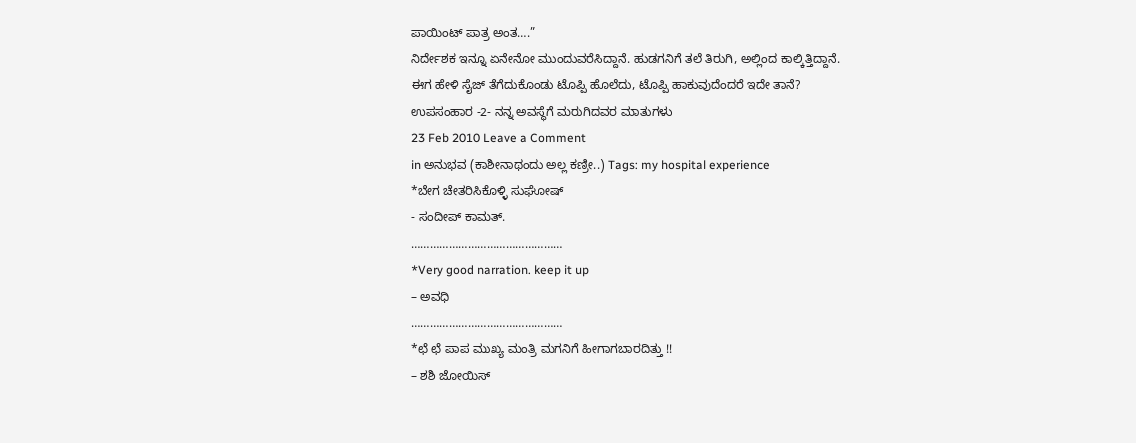ಪಾಯಿಂಟ್ ಪಾತ್ರ ಅಂತ….”
ನಿರ್ದೇಶಕ ಇನ್ನೂ ಏನೇನೋ ಮುಂದುವರೆಸಿದ್ದಾನೆ. ಹುಡಗನಿಗೆ ತಲೆ ತಿರುಗಿ, ಅಲ್ಲಿಂದ ಕಾಲ್ಕಿತ್ತಿದ್ದಾನೆ.
ಈಗ ಹೇಳಿ ಸೈಜ್ ತೆಗೆದುಕೊಂಡು ಟೊಪ್ಪಿ ಹೊಲೆದು, ಟೊಪ್ಪಿ ಹಾಕುವುದೆಂದರೆ ಇದೇ ತಾನೆ?
ಉಪಸಂಹಾರ -2- ನನ್ನ ಅವಸ್ಥೆಗೆ ಮರುಗಿದವರ ಮಾತುಗಳು
23 Feb 2010 Leave a Comment
in ಅನುಭವ (ಕಾಶೀನಾಥಂದು ಅಲ್ಲ ಕಣ್ರೀ..) Tags: my hospital experience
*ಬೇಗ ಚೇತರಿಸಿಕೊಳ್ಳಿ ಸುಘೋಷ್
- ಸಂದೀಪ್ ಕಾಮತ್.
…………………………………………
*Very good narration. keep it up
– ಅವಧಿ
…………………………………………
*ಛೆ ಛೆ ಪಾಪ ಮುಖ್ಯ ಮಂತ್ರಿ ಮಗನಿಗೆ ಹೀಗಾಗಬಾರದಿತ್ತು !!
– ಶಶಿ ಜೋಯಿಸ್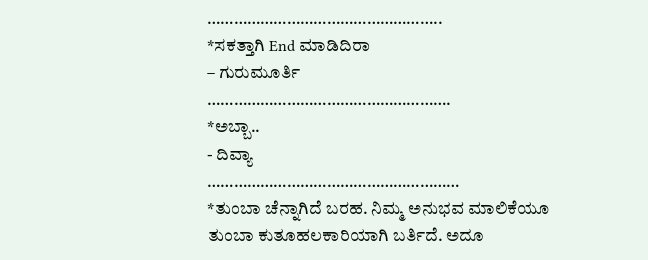……………………………………………..
*ಸಕತ್ತಾಗಿ End ಮಾಡಿದಿರಾ
– ಗುರುಮೂರ್ತಿ
……………………………………………….
*ಅಬ್ಬಾ..
- ದಿವ್ಯಾ
…………………………………………………
*ತುಂಬಾ ಚೆನ್ನಾಗಿದೆ ಬರಹ. ನಿಮ್ಮ ಅನುಭವ ಮಾಲಿಕೆಯೂ ತುಂಬಾ ಕುತೂಹಲಕಾರಿಯಾಗಿ ಬರ್ತಿದೆ. ಅದೂ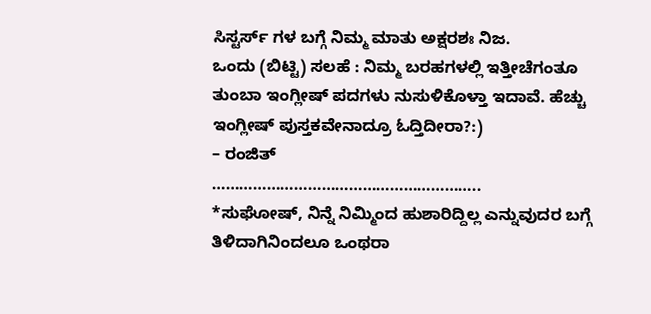ಸಿಸ್ಟರ್ಸ್ ಗಳ ಬಗ್ಗೆ ನಿಮ್ಮ ಮಾತು ಅಕ್ಷರಶಃ ನಿಜ.
ಒಂದು (ಬಿಟ್ಟಿ) ಸಲಹೆ : ನಿಮ್ಮ ಬರಹಗಳಲ್ಲಿ ಇತ್ತೀಚೆಗಂತೂ ತುಂಬಾ ಇಂಗ್ಲೀಷ್ ಪದಗಳು ನುಸುಳಿಕೊಳ್ತಾ ಇದಾವೆ. ಹೆಚ್ಚು ಇಂಗ್ಲೀಷ್ ಪುಸ್ತಕವೇನಾದ್ರೂ ಓದ್ತಿದೀರಾ?:)
– ರಂಜಿತ್
…………………………………………………..
*ಸುಘೋಷ್, ನಿನ್ನೆ ನಿಮ್ಮಿಂದ ಹುಶಾರಿದ್ದಿಲ್ಲ ಎನ್ನುವುದರ ಬಗ್ಗೆ ತಿಳಿದಾಗಿನಿಂದಲೂ ಒಂಥರಾ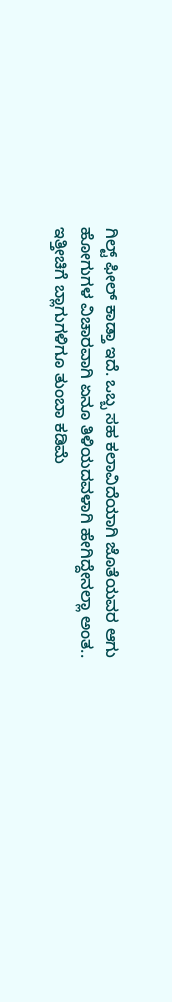ಗಿಲ್ಟ್ ಫೀಲ್ ಕಾಡ್ತಾ ಇದೆ. ಒಬ್ಬ ಸಹ ಕಲಾವಿದೆಯಾಗಿ ಜೊತೆಯವರ ಆಗು ಹೋಗುಗಳ ವಿಚಾರವಾಗಿ ಏನೂ ತಿಳಿಯದವಳಾಗಿ ಹೇಗಿದ್ದೇನಲ್ಲಾ ಅಂತ.. ಇತ್ತೀಚಿಗೆ ಬ್ಲಾಗುಗಳಿಗೂ ತುಂಬಾ ಕಡಿಮೆ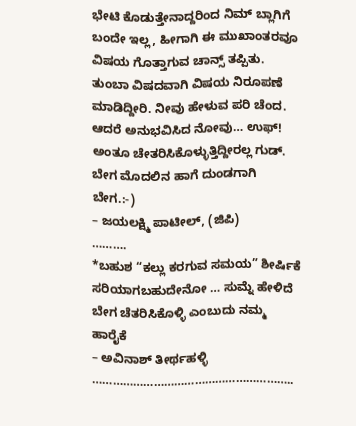ಭೇಟಿ ಕೊಡುತ್ತೇನಾದ್ದರಿಂದ ನಿಮ್ ಬ್ಲಾಗಿಗೆ ಬಂದೇ ಇಲ್ಲ, ಹೀಗಾಗಿ ಈ ಮುಖಾಂತರವೂ ವಿಷಯ ಗೊತ್ತಾಗುವ ಚಾನ್ಸ್ ತಪ್ಪಿತು.
ತುಂಬಾ ವಿಷದವಾಗಿ ವಿಷಯ ನಿರೂಪಣೆ ಮಾಡಿದ್ದೀರಿ. ನೀವು ಹೇಳುವ ಪರಿ ಚೆಂದ. ಆದರೆ ಅನುಭವಿಸಿದ ನೋವು… ಉಫ್! ಅಂತೂ ಚೇತರಿಸಿಕೊಳ್ಳುತ್ತಿದ್ದೀರಲ್ಲ ಗುಡ್. ಬೇಗ ಮೊದಲಿನ ಹಾಗೆ ದುಂಡಗಾಗಿ ಬೇಗ.:-)
– ಜಯಲಕ್ಷ್ಮಿ ಪಾಟೀಲ್, (ಜಿಪಿ)
……….
*ಬಹುಶ “ಕಲ್ಲು ಕರಗುವ ಸಮಯ” ಶೀರ್ಷಿಕೆ ಸರಿಯಾಗಬಹುದೇನೋ … ಸುಮ್ನೆ ಹೇಳಿದೆ ಬೇಗ ಚೆತರಿಸಿಕೊಳ್ಳಿ ಎಂಬುದು ನಮ್ಮ ಹಾರೈಕೆ
– ಅವಿನಾಶ್ ತೀರ್ಥಹಳ್ಳಿ
…………………………………………………..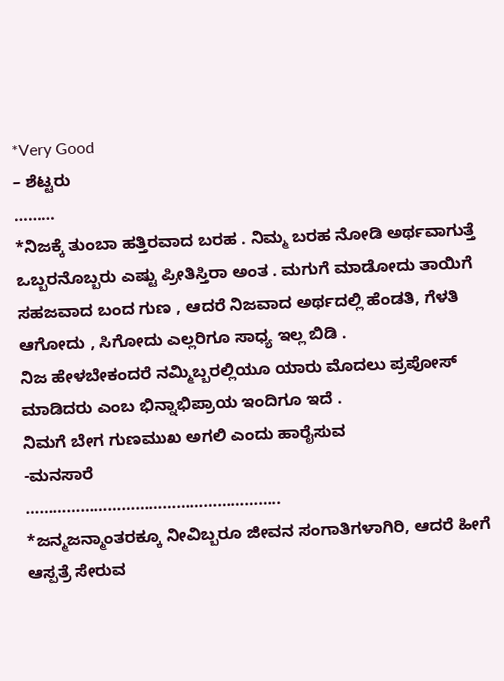*Very Good
– ಶೆಟ್ಟರು
………
*ನಿಜಕ್ಕೆ ತುಂಬಾ ಹತ್ತಿರವಾದ ಬರಹ . ನಿಮ್ಮ ಬರಹ ನೋಡಿ ಅರ್ಥವಾಗುತ್ತೆ ಒಬ್ಬರನೊಬ್ಬರು ಎಷ್ಟು ಪ್ರೀತಿಸ್ತಿರಾ ಅಂತ . ಮಗುಗೆ ಮಾಡೋದು ತಾಯಿಗೆ ಸಹಜವಾದ ಬಂದ ಗುಣ , ಆದರೆ ನಿಜವಾದ ಅರ್ಥದಲ್ಲಿ ಹೆಂಡತಿ, ಗೆಳತಿ ಆಗೋದು , ಸಿಗೋದು ಎಲ್ಲರಿಗೂ ಸಾಧ್ಯ ಇಲ್ಲ ಬಿಡಿ .
ನಿಜ ಹೇಳಬೇಕಂದರೆ ನಮ್ಮಿಬ್ಬರಲ್ಲಿಯೂ ಯಾರು ಮೊದಲು ಪ್ರಪೋಸ್ ಮಾಡಿದರು ಎಂಬ ಭಿನ್ನಾಭಿಪ್ರಾಯ ಇಂದಿಗೂ ಇದೆ .
ನಿಮಗೆ ಬೇಗ ಗುಣಮುಖ ಅಗಲಿ ಎಂದು ಹಾರೈಸುವ
-ಮನಸಾರೆ
………………………………………………..
*ಜನ್ಮಜನ್ಮಾಂತರಕ್ಕೂ ನೀವಿಬ್ಬರೂ ಜೀವನ ಸಂಗಾತಿಗಳಾಗಿರಿ, ಆದರೆ ಹೀಗೆ ಆಸ್ಪತ್ರೆ ಸೇರುವ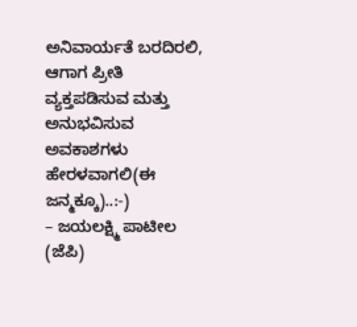ಅನಿವಾರ್ಯತೆ ಬರದಿರಲಿ, ಆಗಾಗ ಪ್ರೀತಿ ವ್ಯಕ್ತಪಡಿಸುವ ಮತ್ತು ಅನುಭವಿಸುವ ಅವಕಾಶಗಳು ಹೇರಳವಾಗಲಿ(ಈ ಜನ್ಮಕ್ಕೂ)..:-)
– ಜಯಲಕ್ಷ್ಮಿ ಪಾಟೀಲ (ಜೆಪಿ)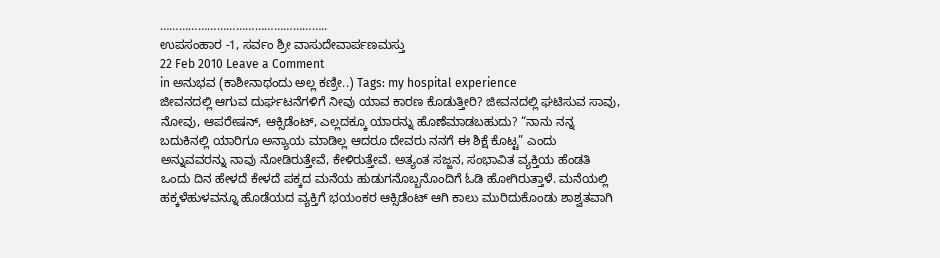……………………………………………..
ಉಪಸಂಹಾರ -1, ಸರ್ವಂ ಶ್ರೀ ವಾಸುದೇವಾರ್ಪಣಮಸ್ತು
22 Feb 2010 Leave a Comment
in ಅನುಭವ (ಕಾಶೀನಾಥಂದು ಅಲ್ಲ ಕಣ್ರೀ..) Tags: my hospital experience
ಜೀವನದಲ್ಲಿ ಆಗುವ ದುರ್ಘಟನೆಗಳಿಗೆ ನೀವು ಯಾವ ಕಾರಣ ಕೊಡುತ್ತೀರಿ? ಜೀವನದಲ್ಲಿ ಘಟಿಸುವ ಸಾವು, ನೋವು, ಆಪರೇಷನ್, ಆಕ್ಸಿಡೆಂಟ್, ಎಲ್ಲದಕ್ಕೂ ಯಾರನ್ನು ಹೊಣೆಮಾಡಬಹುದು? “ನಾನು ನನ್ನ ಬದುಕಿನಲ್ಲಿ ಯಾರಿಗೂ ಅನ್ಯಾಯ ಮಾಡಿಲ್ಲ ಆದರೂ ದೇವರು ನನಗೆ ಈ ಶಿಕ್ಷೆ ಕೊಟ್ಟ” ಎಂದು ಅನ್ನುವವರನ್ನು ನಾವು ನೋಡಿರುತ್ತೇವೆ, ಕೇಳಿರುತ್ತೇವೆ. ಅತ್ಯಂತ ಸಜ್ಜನ, ಸಂಭಾವಿತ ವ್ಯಕ್ತಿಯ ಹೆಂಡತಿ ಒಂದು ದಿನ ಹೇಳದೆ ಕೇಳದೆ ಪಕ್ಕದ ಮನೆಯ ಹುಡುಗನೊಬ್ಬನೊಂದಿಗೆ ಓಡಿ ಹೋಗಿರುತ್ತಾಳೆ. ಮನೆಯಲ್ಲಿ ಹಕ್ಕಳೆಹುಳವನ್ನೂ ಹೊಡೆಯದ ವ್ಯಕ್ತಿಗೆ ಭಯಂಕರ ಆಕ್ಸಿಡೆಂಟ್ ಆಗಿ ಕಾಲು ಮುರಿದುಕೊಂಡು ಶಾಶ್ವತವಾಗಿ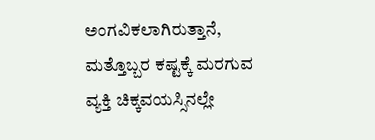ಅಂಗವಿಕಲಾಗಿರುತ್ತಾನೆ, ಮತ್ತೊಬ್ಬರ ಕಷ್ಟಕ್ಕೆ ಮರಗುವ ವ್ಯಕ್ತಿ ಚಿಕ್ಕವಯಸ್ಸಿನಲ್ಲೇ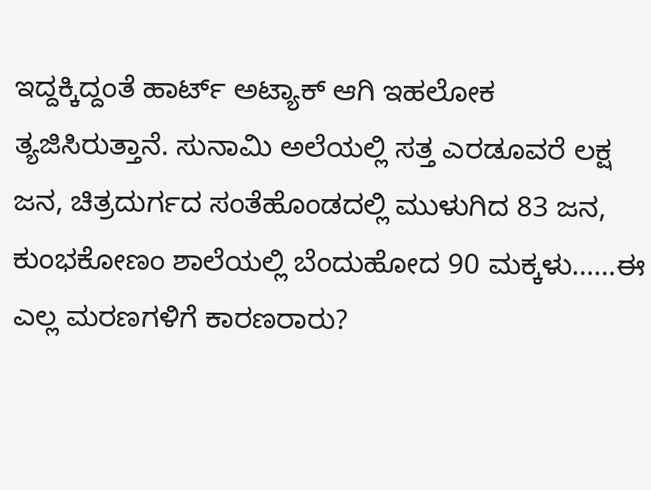ಇದ್ದಕ್ಕಿದ್ದಂತೆ ಹಾರ್ಟ್ ಅಟ್ಯಾಕ್ ಆಗಿ ಇಹಲೋಕ ತ್ಯಜಿಸಿರುತ್ತಾನೆ. ಸುನಾಮಿ ಅಲೆಯಲ್ಲಿ ಸತ್ತ ಎರಡೂವರೆ ಲಕ್ಷ ಜನ, ಚಿತ್ರದುರ್ಗದ ಸಂತೆಹೊಂಡದಲ್ಲಿ ಮುಳುಗಿದ 83 ಜನ, ಕುಂಭಕೋಣಂ ಶಾಲೆಯಲ್ಲಿ ಬೆಂದುಹೋದ 90 ಮಕ್ಕಳು……ಈ ಎಲ್ಲ ಮರಣಗಳಿಗೆ ಕಾರಣರಾರು?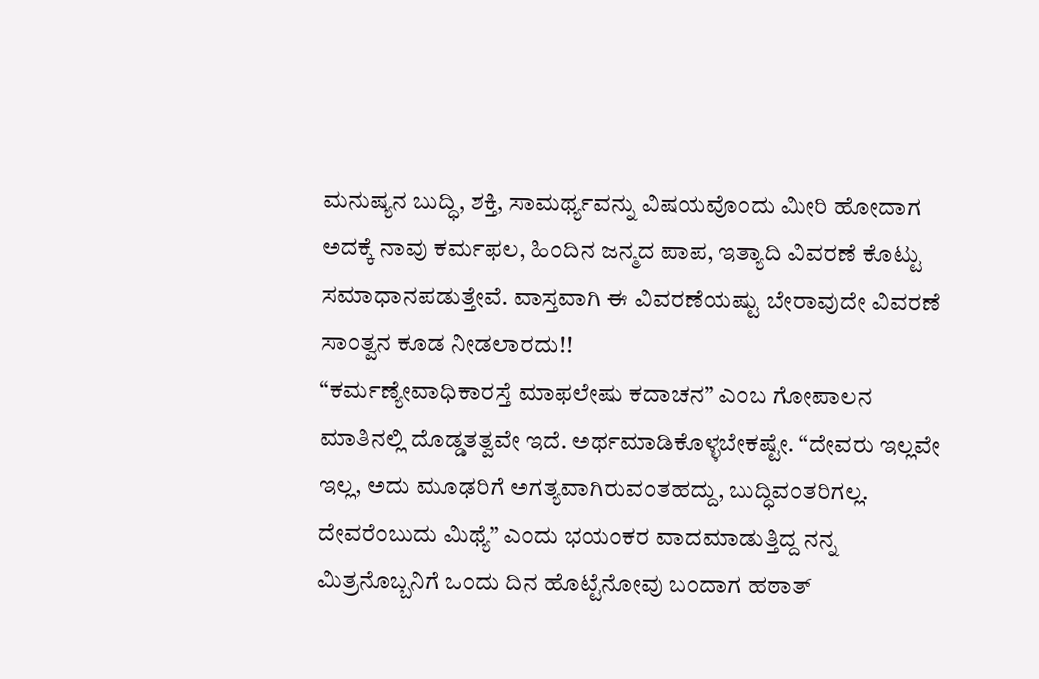ಮನುಷ್ಯನ ಬುದ್ಧಿ, ಶಕ್ತಿ, ಸಾಮರ್ಥ್ಯವನ್ನು ವಿಷಯವೊಂದು ಮೀರಿ ಹೋದಾಗ ಅದಕ್ಕೆ ನಾವು ಕರ್ಮಫಲ, ಹಿಂದಿನ ಜನ್ಮದ ಪಾಪ, ಇತ್ಯಾದಿ ವಿವರಣೆ ಕೊಟ್ಟು ಸಮಾಧಾನಪಡುತ್ತೇವೆ. ವಾಸ್ತವಾಗಿ ಈ ವಿವರಣೆಯಷ್ಟು ಬೇರಾವುದೇ ವಿವರಣೆ ಸಾಂತ್ವನ ಕೂಡ ನೀಡಲಾರದು!!
“ಕರ್ಮಣ್ಯೇವಾಧಿಕಾರಸ್ತೆ ಮಾಫಲೇಷು ಕದಾಚನ” ಎಂಬ ಗೋಪಾಲನ ಮಾತಿನಲ್ಲಿ ದೊಡ್ಡತತ್ವವೇ ಇದೆ. ಅರ್ಥಮಾಡಿಕೊಳ್ಳಬೇಕಷ್ಟೇ. “ದೇವರು ಇಲ್ಲವೇ ಇಲ್ಲ, ಅದು ಮೂಢರಿಗೆ ಅಗತ್ಯವಾಗಿರುವಂತಹದ್ದು, ಬುದ್ಧಿವಂತರಿಗಲ್ಲ. ದೇವರೆಂಬುದು ಮಿಥ್ಯೆ” ಎಂದು ಭಯಂಕರ ವಾದಮಾಡುತ್ತಿದ್ದ ನನ್ನ ಮಿತ್ರನೊಬ್ಬನಿಗೆ ಒಂದು ದಿನ ಹೊಟ್ಟೆನೋವು ಬಂದಾಗ ಹಠಾತ್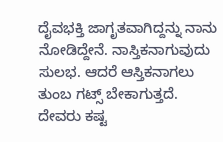ದೈವಭಕ್ತಿ ಜಾಗೃತವಾಗಿದ್ದನ್ನು ನಾನು ನೋಡಿದ್ದೇನೆ. ನಾಸ್ತಿಕನಾಗುವುದು ಸುಲಭ. ಆದರೆ ಆಸ್ತಿಕನಾಗಲು ತುಂಬ ಗಟ್ಸ್ ಬೇಕಾಗುತ್ತದೆ. ದೇವರು ಕಷ್ಟ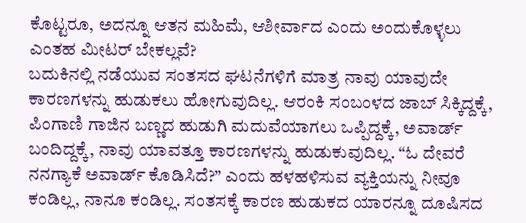ಕೊಟ್ಟರೂ, ಅದನ್ನೂ ಆತನ ಮಹಿಮೆ, ಆಶೀರ್ವಾದ ಎಂದು ಅಂದುಕೊಳ್ಳಲು ಎಂತಹ ಮೀಟರ್ ಬೇಕಲ್ಲವೆ?
ಬದುಕಿನಲ್ಲಿ ನಡೆಯುವ ಸಂತಸದ ಘಟನೆಗಳಿಗೆ ಮಾತ್ರ ನಾವು ಯಾವುದೇ ಕಾರಣಗಳನ್ನು ಹುಡುಕಲು ಹೋಗುವುದಿಲ್ಲ. ಆರಂಕಿ ಸಂಬಂಳದ ಜಾಬ್ ಸಿಕ್ಕಿದ್ದಕ್ಕೆ, ಪಿಂಗಾಣಿ ಗಾಜಿನ ಬಣ್ಣದ ಹುಡುಗಿ ಮದುವೆಯಾಗಲು ಒಪ್ಪಿದ್ದಕ್ಕೆ, ಅವಾರ್ಡ್ ಬಂದಿದ್ದಕ್ಕೆ, ನಾವು ಯಾವತ್ತೂ ಕಾರಣಗಳನ್ನು ಹುಡುಕುವುದಿಲ್ಲ. “ಓ ದೇವರೆ ನನಗ್ಯಾಕೆ ಅವಾರ್ಡ್ ಕೊಡಿಸಿದೆ?” ಎಂದು ಹಳಹಳಿಸುವ ವ್ಯಕ್ತಿಯನ್ನು ನೀವೂ ಕಂಡಿಲ್ಲ, ನಾನೂ ಕಂಡಿಲ್ಲ. ಸಂತಸಕ್ಕೆ ಕಾರಣ ಹುಡುಕದ ಯಾರನ್ನೂ ದೂಷಿಸದ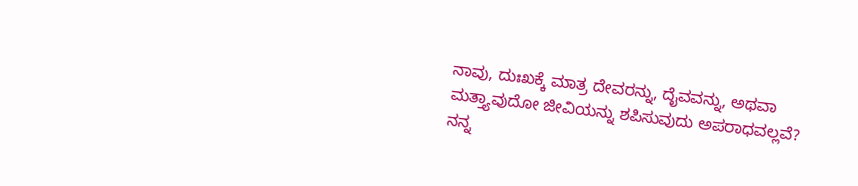ನಾವು, ದುಃಖಕ್ಕೆ ಮಾತ್ರ ದೇವರನ್ನು, ದೈವವನ್ನು, ಅಥವಾ ಮತ್ತ್ಯಾವುದೋ ಜೀವಿಯನ್ನು ಶಪಿಸುವುದು ಅಪರಾಧವಲ್ಲವೆ?
ನನ್ನ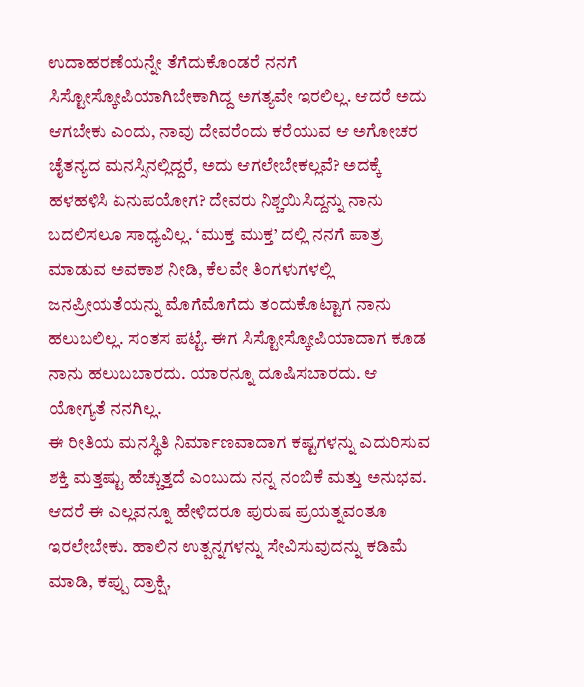ಉದಾಹರಣೆಯನ್ನೇ ತೆಗೆದುಕೊಂಡರೆ ನನಗೆ ಸಿಸ್ಟೋಸ್ಕೋಪಿಯಾಗಿಬೇಕಾಗಿದ್ದ ಅಗತ್ಯವೇ ಇರಲಿಲ್ಲ. ಆದರೆ ಅದು ಆಗಬೇಕು ಎಂದು, ನಾವು ದೇವರೆಂದು ಕರೆಯುವ ಆ ಅಗೋಚರ ಚೈತನ್ಯದ ಮನಸ್ಸಿನಲ್ಲಿದ್ದರೆ, ಅದು ಆಗಲೇಬೇಕಲ್ಲವೆ? ಅದಕ್ಕೆ ಹಳಹಳಿಸಿ ಏನುಪಯೋಗ? ದೇವರು ನಿಶ್ಚಯಿಸಿದ್ದನ್ನು ನಾನು ಬದಲಿಸಲೂ ಸಾಧ್ಯವಿಲ್ಲ. ‘ಮುಕ್ತ ಮುಕ್ತ’ ದಲ್ಲಿ ನನಗೆ ಪಾತ್ರ ಮಾಡುವ ಅವಕಾಶ ನೀಡಿ, ಕೆಲವೇ ತಿಂಗಳುಗಳಲ್ಲಿ ಜನಪ್ರೀಯತೆಯನ್ನು ಮೊಗೆಮೊಗೆದು ತಂದುಕೊಟ್ಟಾಗ ನಾನು ಹಲುಬಲಿಲ್ಲ. ಸಂತಸ ಪಟ್ಟೆ. ಈಗ ಸಿಸ್ಟೋಸ್ಕೋಪಿಯಾದಾಗ ಕೂಡ ನಾನು ಹಲುಬಬಾರದು. ಯಾರನ್ನೂ ದೂಷಿಸಬಾರದು. ಆ ಯೋಗ್ಯತೆ ನನಗಿಲ್ಲ.
ಈ ರೀತಿಯ ಮನಸ್ಥಿತಿ ನಿರ್ಮಾಣವಾದಾಗ ಕಷ್ಟಗಳನ್ನು ಎದುರಿಸುವ ಶಕ್ತಿ ಮತ್ತಷ್ಟು ಹೆಚ್ಚುತ್ತದೆ ಎಂಬುದು ನನ್ನ ನಂಬಿಕೆ ಮತ್ತು ಅನುಭವ. ಆದರೆ ಈ ಎಲ್ಲವನ್ನೂ ಹೇಳಿದರೂ ಪುರುಷ ಪ್ರಯತ್ನವಂತೂ ಇರಲೇಬೇಕು. ಹಾಲಿನ ಉತ್ಪನ್ನಗಳನ್ನು ಸೇವಿಸುವುದನ್ನು ಕಡಿಮೆ ಮಾಡಿ, ಕಪ್ಪು ದ್ರಾಕ್ಷಿ,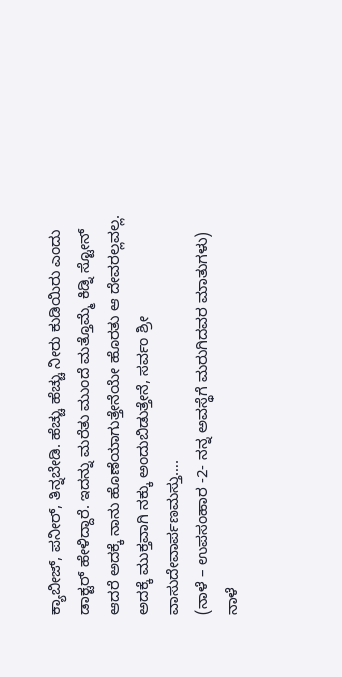ಕ್ಯಾಬೀಜ್, ಪನೀರ್, ತಿನ್ನಬೇಡಿ. ಹೆಚ್ಚು ಹೆಚ್ಚು ನೀರು ಕುಡಿಯಿರು ಎಂದು ಡಾಕ್ಟರ್ ಹೇಳಿದ್ದಾರೆ. ಇದನ್ನು ಮರೆತು ಮುಂದೆ ಮತ್ತೊಮ್ಮೆ ಕಿಡ್ನಿ ಸ್ಟೋನ್ ಆದರೆ ಅದಕ್ಕೆ ನಾನು ಹೊಣೆಯಾಗುತ್ತೇನೆಯೇ ಹೊರತು ಆ ದೇವರಲ್ಲವಲ್ಲ.
ಅದಕ್ಕೆ ಮುಕ್ತವಾಗಿ ನಕ್ಕು ಅಂದುಬಿಡುತ್ತೇನೆ, ಸರ್ವಂ ಶ್ರೀ ವಾಸುದೇವಾರ್ಪಣಮಸ್ತು….
(ನಾಳೆ – ಉಪಸಂಹಾರ -2- ನನ್ನ ಅವಸ್ಥೆಗೆ ಮರುಗಿದವರ ಮಾತುಗಳು)
ನಾಳೆ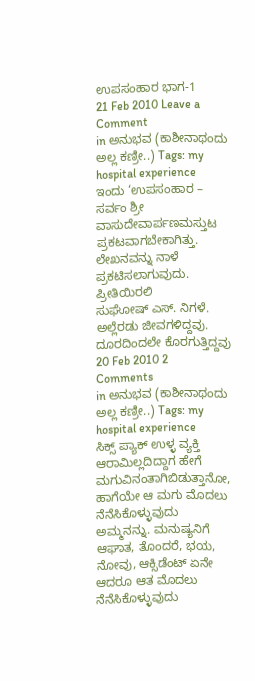ಉಪಸಂಹಾರ ಭಾಗ-1
21 Feb 2010 Leave a Comment
in ಅನುಭವ (ಕಾಶೀನಾಥಂದು ಅಲ್ಲ ಕಣ್ರೀ..) Tags: my hospital experience
ಇಂದು ‘ಉಪಸಂಹಾರ – ಸರ್ವಂ ಶ್ರೀ ವಾಸುದೇವಾರ್ಪಣಮಸ್ತುಟ ಪ್ರಕಟವಾಗಬೇಕಾಗಿತ್ತು. ಲೇಖನವನ್ನು ನಾಳೆ ಪ್ರಕಟಿಸಲಾಗುವುದು.
ಪ್ರೀತಿಯಿರಲಿ
ಸುಘೋಷ್ ಎಸ್. ನಿಗಳೆ.
ಅಲ್ಲೆರಡು ಜೀವಗಳಿದ್ದವು. ದೂರದಿಂದಲೇ ಕೊರಗುತ್ತಿದ್ದವು
20 Feb 2010 2 Comments
in ಅನುಭವ (ಕಾಶೀನಾಥಂದು ಅಲ್ಲ ಕಣ್ರೀ..) Tags: my hospital experience
ಸಿಕ್ಸ್ ಪ್ಯಾಕ್ ಉಳ್ಳ ವ್ಯಕ್ತಿ ಆರಾಮಿಲ್ಲದಿದ್ದಾಗ ಹೇಗೆ ಮಗುವಿನಂತಾಗಿಬಿಡುತ್ತಾನೋ, ಹಾಗೆಯೇ ಆ ಮಗು ಮೊದಲು ನೆನೆಸಿಕೊಳ್ಳುವುದು ಅಮ್ಮನನ್ನು. ಮನುಷ್ಯನಿಗೆ ಆಘಾತ, ತೊಂದರೆ, ಭಯ, ನೋವು, ಆಕ್ಸಿಡೆಂಟ್ ಏನೇ ಆದರೂ ಆತ ಮೊದಲು ನೆನೆಸಿಕೊಳ್ಳುವುದು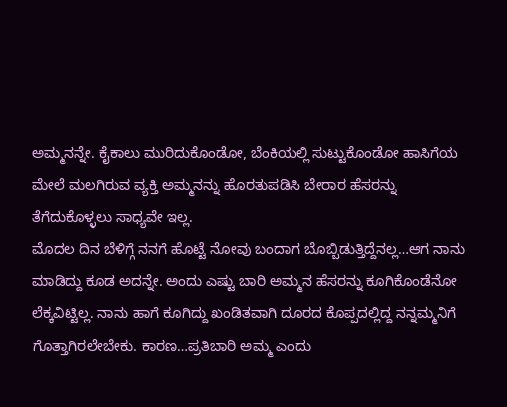ಅಮ್ಮನನ್ನೇ. ಕೈಕಾಲು ಮುರಿದುಕೊಂಡೋ, ಬೆಂಕಿಯಲ್ಲಿ ಸುಟ್ಟುಕೊಂಡೋ ಹಾಸಿಗೆಯ ಮೇಲೆ ಮಲಗಿರುವ ವ್ಯಕ್ತಿ ಅಮ್ಮನನ್ನು ಹೊರತುಪಡಿಸಿ ಬೇರಾರ ಹೆಸರನ್ನು ತೆಗೆದುಕೊಳ್ಳಲು ಸಾಧ್ಯವೇ ಇಲ್ಲ.
ಮೊದಲ ದಿನ ಬೆಳಿಗ್ಗೆ ನನಗೆ ಹೊಟ್ಟೆ ನೋವು ಬಂದಾಗ ಬೊಬ್ಬಿಡುತ್ತಿದ್ದೆನಲ್ಲ…ಆಗ ನಾನು ಮಾಡಿದ್ದು ಕೂಡ ಅದನ್ನೇ. ಅಂದು ಎಷ್ಟು ಬಾರಿ ಅಮ್ಮನ ಹೆಸರನ್ನು ಕೂಗಿಕೊಂಡೆನೋ ಲೆಕ್ಕವಿಟ್ಟಿಲ್ಲ. ನಾನು ಹಾಗೆ ಕೂಗಿದ್ದು ಖಂಡಿತವಾಗಿ ದೂರದ ಕೊಪ್ಪದಲ್ಲಿದ್ದ ನನ್ನಮ್ಮನಿಗೆ ಗೊತ್ತಾಗಿರಲೇಬೇಕು. ಕಾರಣ…ಪ್ರತಿಬಾರಿ ಅಮ್ಮ ಎಂದು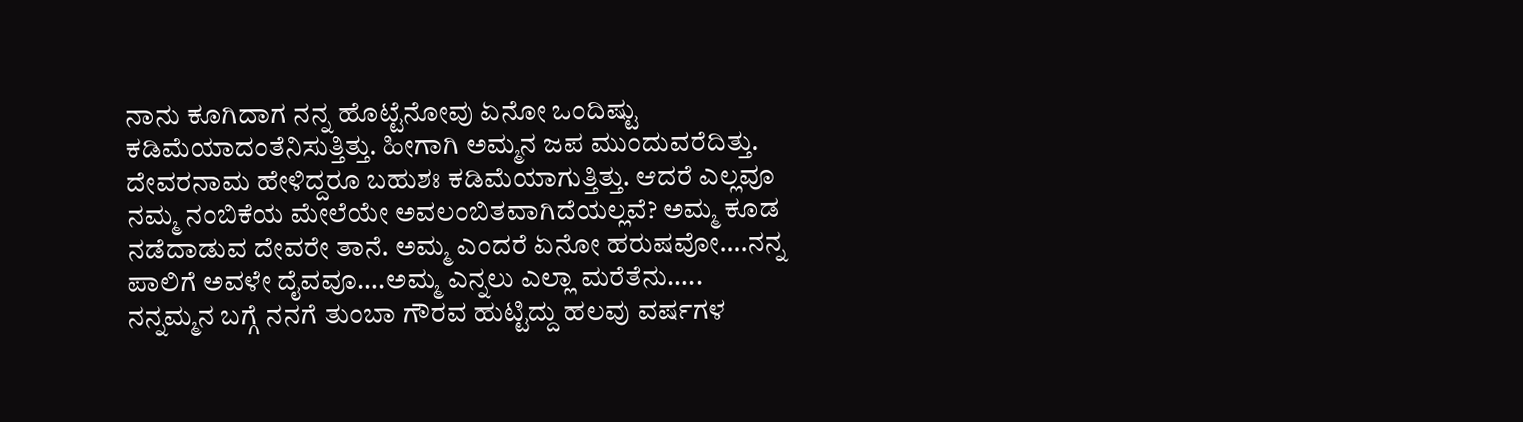ನಾನು ಕೂಗಿದಾಗ ನನ್ನ ಹೊಟ್ಟೆನೋವು ಏನೋ ಒಂದಿಷ್ಟು ಕಡಿಮೆಯಾದಂತೆನಿಸುತ್ತಿತ್ತು. ಹೀಗಾಗಿ ಅಮ್ಮನ ಜಪ ಮುಂದುವರೆದಿತ್ತು. ದೇವರನಾಮ ಹೇಳಿದ್ದರೂ ಬಹುಶಃ ಕಡಿಮೆಯಾಗುತ್ತಿತ್ತು. ಆದರೆ ಎಲ್ಲವೂ ನಮ್ಮ ನಂಬಿಕೆಯ ಮೇಲೆಯೇ ಅವಲಂಬಿತವಾಗಿದೆಯಲ್ಲವೆ? ಅಮ್ಮ ಕೂಡ ನಡೆದಾಡುವ ದೇವರೇ ತಾನೆ. ಅಮ್ಮ ಎಂದರೆ ಏನೋ ಹರುಷವೋ….ನನ್ನ ಪಾಲಿಗೆ ಅವಳೇ ದೈವವೂ….ಅಮ್ಮ ಎನ್ನಲು ಎಲ್ಲಾ ಮರೆತೆನು…..
ನನ್ನಮ್ಮನ ಬಗ್ಗೆ ನನಗೆ ತುಂಬಾ ಗೌರವ ಹುಟ್ಟಿದ್ದು ಹಲವು ವರ್ಷಗಳ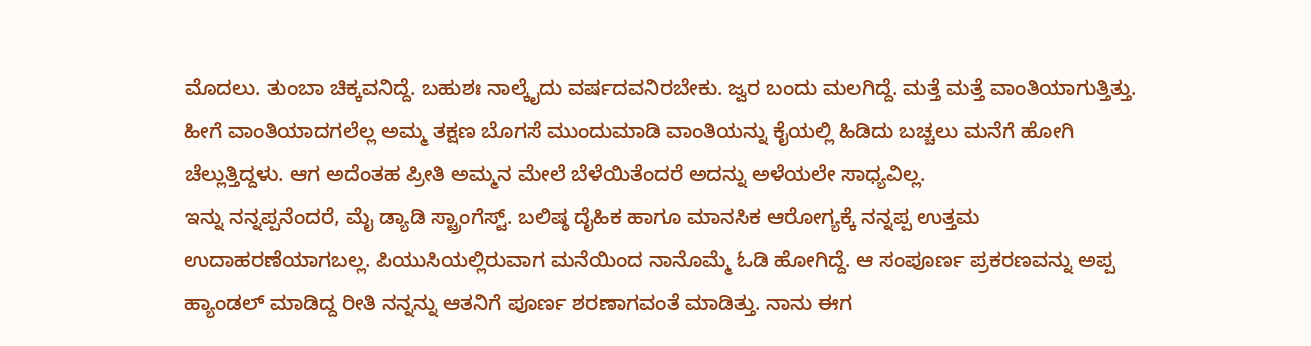ಮೊದಲು. ತುಂಬಾ ಚಿಕ್ಕವನಿದ್ದೆ. ಬಹುಶಃ ನಾಲ್ಕೈದು ವರ್ಷದವನಿರಬೇಕು. ಜ್ವರ ಬಂದು ಮಲಗಿದ್ದೆ. ಮತ್ತೆ ಮತ್ತೆ ವಾಂತಿಯಾಗುತ್ತಿತ್ತು. ಹೀಗೆ ವಾಂತಿಯಾದಗಲೆಲ್ಲ ಅಮ್ಮ ತಕ್ಷಣ ಬೊಗಸೆ ಮುಂದುಮಾಡಿ ವಾಂತಿಯನ್ನು ಕೈಯಲ್ಲಿ ಹಿಡಿದು ಬಚ್ಚಲು ಮನೆಗೆ ಹೋಗಿ ಚೆಲ್ಲುತ್ತಿದ್ದಳು. ಆಗ ಅದೆಂತಹ ಪ್ರೀತಿ ಅಮ್ಮನ ಮೇಲೆ ಬೆಳೆಯಿತೆಂದರೆ ಅದನ್ನು ಅಳೆಯಲೇ ಸಾಧ್ಯವಿಲ್ಲ.
ಇನ್ನು ನನ್ನಪ್ಪನೆಂದರೆ, ಮೈ ಡ್ಯಾಡಿ ಸ್ಟ್ರಾಂಗೆಸ್ಟ್. ಬಲಿಷ್ಠ ದೈಹಿಕ ಹಾಗೂ ಮಾನಸಿಕ ಆರೋಗ್ಯಕ್ಕೆ ನನ್ನಪ್ಪ ಉತ್ತಮ ಉದಾಹರಣೆಯಾಗಬಲ್ಲ. ಪಿಯುಸಿಯಲ್ಲಿರುವಾಗ ಮನೆಯಿಂದ ನಾನೊಮ್ಮೆ ಓಡಿ ಹೋಗಿದ್ದೆ. ಆ ಸಂಪೂರ್ಣ ಪ್ರಕರಣವನ್ನು ಅಪ್ಪ ಹ್ಯಾಂಡಲ್ ಮಾಡಿದ್ದ ರೀತಿ ನನ್ನನ್ನು ಆತನಿಗೆ ಪೂರ್ಣ ಶರಣಾಗವಂತೆ ಮಾಡಿತ್ತು. ನಾನು ಈಗ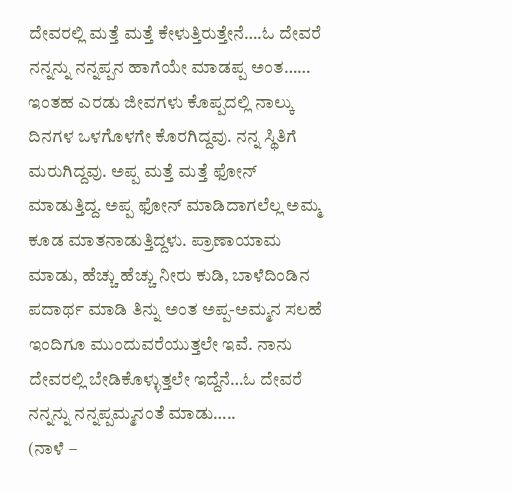ದೇವರಲ್ಲಿ ಮತ್ತೆ ಮತ್ತೆ ಕೇಳುತ್ತಿರುತ್ತೇನೆ….ಓ ದೇವರೆ ನನ್ನನ್ನು ನನ್ನಪ್ಪನ ಹಾಗೆಯೇ ಮಾಡಪ್ಪ ಅಂತ……
ಇಂತಹ ಎರಡು ಜೀವಗಳು ಕೊಪ್ಪದಲ್ಲಿ ನಾಲ್ಕು ದಿನಗಳ ಒಳಗೊಳಗೇ ಕೊರಗಿದ್ದವು. ನನ್ನ ಸ್ಥಿತಿಗೆ ಮರುಗಿದ್ದವು. ಅಪ್ಪ ಮತ್ತೆ ಮತ್ತೆ ಫೋನ್ ಮಾಡುತ್ತಿದ್ದ. ಅಪ್ಪ ಫೋನ್ ಮಾಡಿದಾಗಲೆಲ್ಲ ಅಮ್ಮ ಕೂಡ ಮಾತನಾಡುತ್ತಿದ್ದಳು. ಪ್ರಾಣಾಯಾಮ ಮಾಡು, ಹೆಚ್ಚು ಹೆಚ್ಚು ನೀರು ಕುಡಿ, ಬಾಳೆದಿಂಡಿನ ಪದಾರ್ಥ ಮಾಡಿ ತಿನ್ನು ಅಂತ ಅಪ್ಪ-ಅಮ್ಮನ ಸಲಹೆ ಇಂದಿಗೂ ಮುಂದುವರೆಯುತ್ತಲೇ ಇವೆ. ನಾನು ದೇವರಲ್ಲಿ ಬೇಡಿಕೊಳ್ಳುತ್ತಲೇ ಇದ್ದೆನೆ…ಓ ದೇವರೆ ನನ್ನನ್ನು ನನ್ನಪ್ಪಮ್ಮನಂತೆ ಮಾಡು…..
(ನಾಳೆ –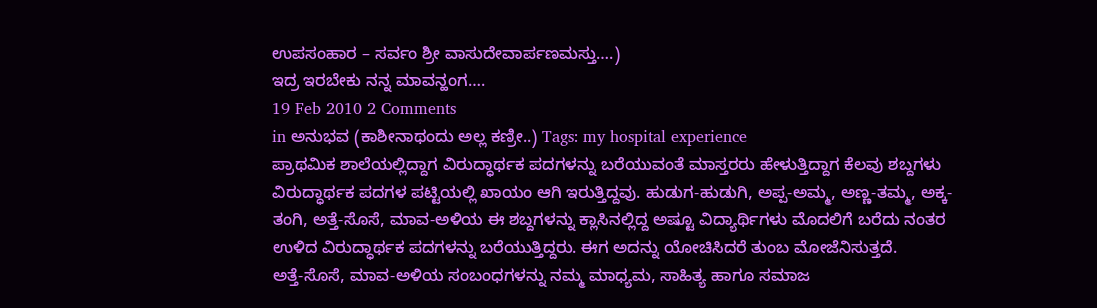ಉಪಸಂಹಾರ – ಸರ್ವಂ ಶ್ರೀ ವಾಸುದೇವಾರ್ಪಣಮಸ್ತು….)
ಇದ್ರ ಇರಬೇಕು ನನ್ನ ಮಾವನ್ಹಂಗ….
19 Feb 2010 2 Comments
in ಅನುಭವ (ಕಾಶೀನಾಥಂದು ಅಲ್ಲ ಕಣ್ರೀ..) Tags: my hospital experience
ಪ್ರಾಥಮಿಕ ಶಾಲೆಯಲ್ಲಿದ್ದಾಗ ವಿರುದ್ಧಾರ್ಥಕ ಪದಗಳನ್ನು ಬರೆಯುವಂತೆ ಮಾಸ್ತರರು ಹೇಳುತ್ತಿದ್ದಾಗ ಕೆಲವು ಶಬ್ದಗಳು ವಿರುದ್ಧಾರ್ಥಕ ಪದಗಳ ಪಟ್ಟಿಯಲ್ಲಿ ಖಾಯಂ ಆಗಿ ಇರುತ್ತಿದ್ದವು. ಹುಡುಗ-ಹುಡುಗಿ, ಅಪ್ಪ-ಅಮ್ಮ, ಅಣ್ಣ-ತಮ್ಮ, ಅಕ್ಕ-ತಂಗಿ, ಅತ್ತೆ-ಸೊಸೆ, ಮಾವ-ಅಳಿಯ ಈ ಶಬ್ದಗಳನ್ನು ಕ್ಲಾಸಿನಲ್ಲಿದ್ದ ಅಷ್ಟೂ ವಿದ್ಯಾರ್ಥಿಗಳು ಮೊದಲಿಗೆ ಬರೆದು ನಂತರ ಉಳಿದ ವಿರುದ್ಧಾರ್ಥಕ ಪದಗಳನ್ನು ಬರೆಯುತ್ತಿದ್ದರು. ಈಗ ಅದನ್ನು ಯೋಚಿಸಿದರೆ ತುಂಬ ಮೋಜೆನಿಸುತ್ತದೆ.
ಅತ್ತೆ-ಸೊಸೆ, ಮಾವ-ಅಳಿಯ ಸಂಬಂಧಗಳನ್ನು ನಮ್ಮ ಮಾಧ್ಯಮ, ಸಾಹಿತ್ಯ ಹಾಗೂ ಸಮಾಜ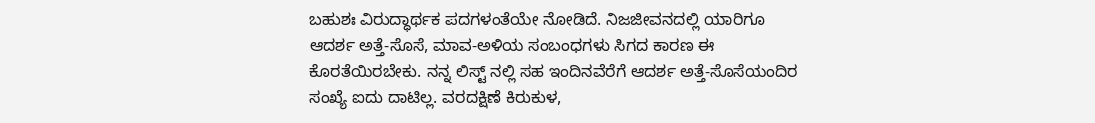ಬಹುಶಃ ವಿರುದ್ಧಾರ್ಥಕ ಪದಗಳಂತೆಯೇ ನೋಡಿದೆ. ನಿಜಜೀವನದಲ್ಲಿ ಯಾರಿಗೂ ಆದರ್ಶ ಅತ್ತೆ-ಸೊಸೆ, ಮಾವ-ಅಳಿಯ ಸಂಬಂಧಗಳು ಸಿಗದ ಕಾರಣ ಈ ಕೊರತೆಯಿರಬೇಕು. ನನ್ನ ಲಿಸ್ಟ್ ನಲ್ಲಿ ಸಹ ಇಂದಿನವೆರೆಗೆ ಆದರ್ಶ ಅತ್ತೆ-ಸೊಸೆಯಂದಿರ ಸಂಖ್ಯೆ ಐದು ದಾಟಿಲ್ಲ. ವರದಕ್ಷಿಣೆ ಕಿರುಕುಳ,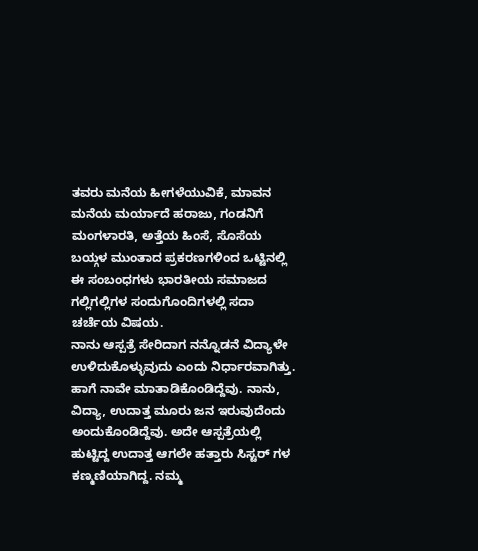ತವರು ಮನೆಯ ಹೀಗಳೆಯುವಿಕೆ, ಮಾವನ ಮನೆಯ ಮರ್ಯಾದೆ ಹರಾಜು, ಗಂಡನಿಗೆ ಮಂಗಳಾರತಿ, ಅತ್ತೆಯ ಹಿಂಸೆ, ಸೊಸೆಯ ಬಯ್ಗಳ ಮುಂತಾದ ಪ್ರಕರಣಗಳಿಂದ ಒಟ್ಟಿನಲ್ಲಿ ಈ ಸಂಬಂಧಗಳು ಭಾರತೀಯ ಸಮಾಜದ ಗಲ್ಲಿಗಲ್ಲಿಗಳ ಸಂದುಗೊಂದಿಗಳಲ್ಲಿ ಸದಾ ಚರ್ಚೆಯ ವಿಷಯ.
ನಾನು ಆಸ್ಪತ್ರೆ ಸೇರಿದಾಗ ನನ್ನೊಡನೆ ವಿದ್ಯಾಳೇ ಉಳಿದುಕೊಳ್ಳುವುದು ಎಂದು ನಿರ್ಧಾರವಾಗಿತ್ತು. ಹಾಗೆ ನಾವೇ ಮಾತಾಡಿಕೊಂಡಿದ್ದೆವು. ನಾನು, ವಿದ್ಯಾ, ಉದಾತ್ತ ಮೂರು ಜನ ಇರುವುದೆಂದು ಅಂದುಕೊಂಡಿದ್ದೆವು. ಅದೇ ಆಸ್ಪತ್ರೆಯಲ್ಲಿ ಹುಟ್ಟಿದ್ದ ಉದಾತ್ತ ಆಗಲೇ ಹತ್ತಾರು ಸಿಸ್ಟರ್ ಗಳ ಕಣ್ಮಣಿಯಾಗಿದ್ದ. ನಮ್ಮ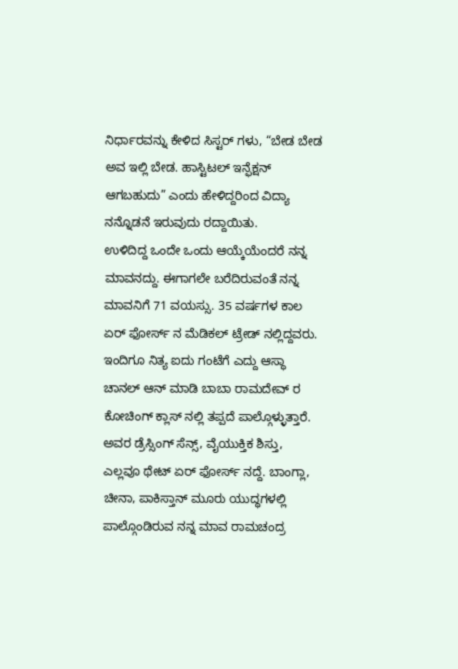ನಿರ್ಧಾರವನ್ನು ಕೇಳಿದ ಸಿಸ್ಟರ್ ಗಳು, “ಬೇಡ ಬೇಡ ಅವ ಇಲ್ಲಿ ಬೇಡ. ಹಾಸ್ಟಿಟಲ್ ಇನ್ಫೆಕ್ಷನ್ ಆಗಬಹುದು” ಎಂದು ಹೇಳಿದ್ದರಿಂದ ವಿದ್ಯಾ ನನ್ನೊಡನೆ ಇರುವುದು ರದ್ದಾಯಿತು.
ಉಳಿದಿದ್ದ ಒಂದೇ ಒಂದು ಆಯ್ಕೆಯೆಂದರೆ ನನ್ನ ಮಾವನದ್ದು. ಈಗಾಗಲೇ ಬರೆದಿರುವಂತೆ ನನ್ನ ಮಾವನಿಗೆ 71 ವಯಸ್ಸು. 35 ವರ್ಷಗಳ ಕಾಲ ಏರ್ ಫೋರ್ಸ್ ನ ಮೆಡಿಕಲ್ ಟ್ರೇಡ್ ನಲ್ಲಿದ್ದವರು. ಇಂದಿಗೂ ನಿತ್ಯ ಐದು ಗಂಟೆಗೆ ಎದ್ದು ಆಸ್ಥಾ ಚಾನಲ್ ಆನ್ ಮಾಡಿ ಬಾಬಾ ರಾಮದೇವ್ ರ ಕೋಚಿಂಗ್ ಕ್ಲಾಸ್ ನಲ್ಲಿ ತಪ್ಪದೆ ಪಾಲ್ಗೊಳ್ಳುತ್ತಾರೆ. ಅವರ ಡ್ರೆಸ್ಸಿಂಗ್ ಸೆನ್ಸ್, ವೈಯುಕ್ತಿಕ ಶಿಸ್ತು, ಎಲ್ಲವೂ ಥೇಟ್ ಏರ್ ಫೋರ್ಸ್ ನದ್ದೆ. ಬಾಂಗ್ಲಾ, ಚೀನಾ, ಪಾಕಿಸ್ತಾನ್ ಮೂರು ಯುದ್ಧಗಳಲ್ಲಿ ಪಾಲ್ಗೊಂಡಿರುವ ನನ್ನ ಮಾವ ರಾಮಚಂದ್ರ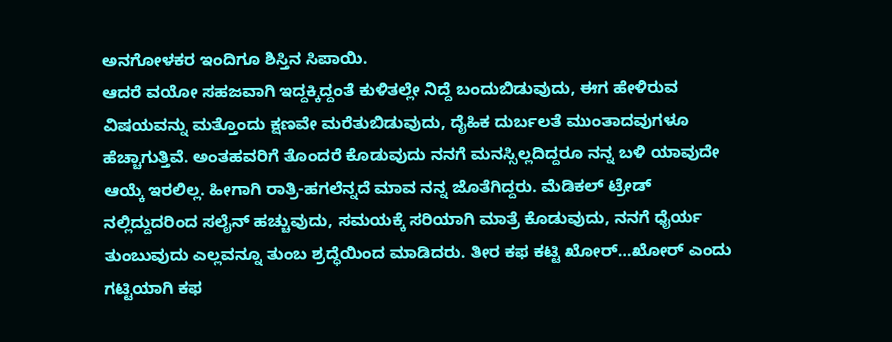ಅನಗೋಳಕರ ಇಂದಿಗೂ ಶಿಸ್ತಿನ ಸಿಪಾಯಿ.
ಆದರೆ ವಯೋ ಸಹಜವಾಗಿ ಇದ್ದಕ್ಕಿದ್ದಂತೆ ಕುಳಿತಲ್ಲೇ ನಿದ್ದೆ ಬಂದುಬಿಡುವುದು, ಈಗ ಹೇಳಿರುವ ವಿಷಯವನ್ನು ಮತ್ತೊಂದು ಕ್ಷಣವೇ ಮರೆತುಬಿಡುವುದು, ದೈಹಿಕ ದುರ್ಬಲತೆ ಮುಂತಾದವುಗಳೂ ಹೆಚ್ಚಾಗುತ್ತಿವೆ. ಅಂತಹವರಿಗೆ ತೊಂದರೆ ಕೊಡುವುದು ನನಗೆ ಮನಸ್ಸಿಲ್ಲದಿದ್ದರೂ ನನ್ನ ಬಳಿ ಯಾವುದೇ ಆಯ್ಕೆ ಇರಲಿಲ್ಲ. ಹೀಗಾಗಿ ರಾತ್ರಿ-ಹಗಲೆನ್ನದೆ ಮಾವ ನನ್ನ ಜೊತೆಗಿದ್ದರು. ಮೆಡಿಕಲ್ ಟ್ರೇಡ್ ನಲ್ಲಿದ್ದುದರಿಂದ ಸಲೈನ್ ಹಚ್ಚುವುದು, ಸಮಯಕ್ಕೆ ಸರಿಯಾಗಿ ಮಾತ್ರೆ ಕೊಡುವುದು, ನನಗೆ ಧೈರ್ಯ ತುಂಬುವುದು ಎಲ್ಲವನ್ನೂ ತುಂಬ ಶ್ರದ್ಧೆಯಿಂದ ಮಾಡಿದರು. ತೀರ ಕಫ ಕಟ್ಟಿ ಖೋರ್…ಖೋರ್ ಎಂದು ಗಟ್ಟಿಯಾಗಿ ಕಫ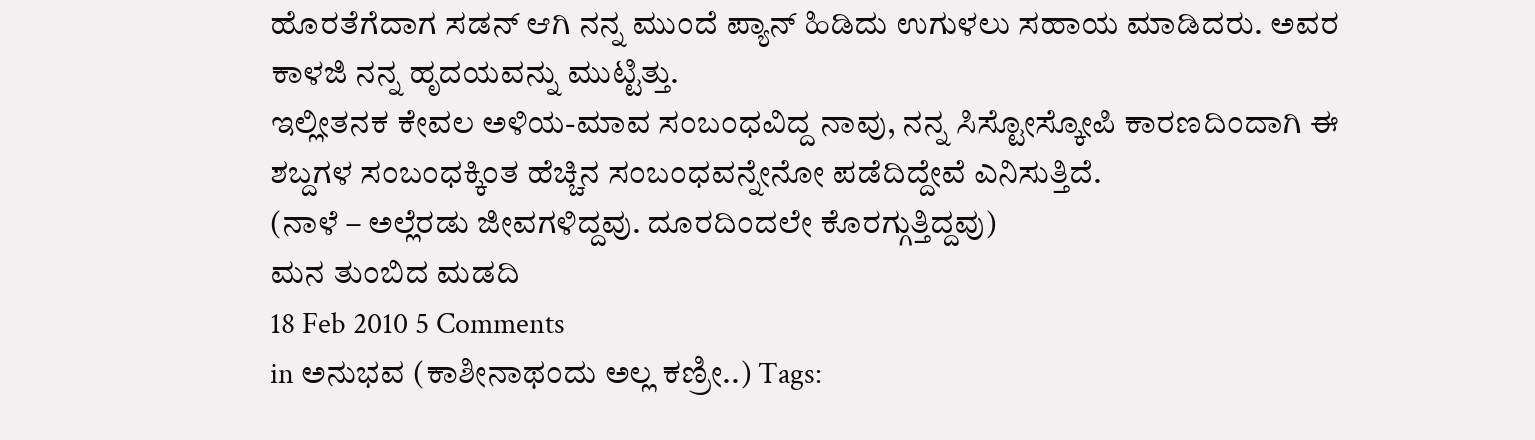ಹೊರತೆಗೆದಾಗ ಸಡನ್ ಆಗಿ ನನ್ನ ಮುಂದೆ ಪ್ಯಾನ್ ಹಿಡಿದು ಉಗುಳಲು ಸಹಾಯ ಮಾಡಿದರು. ಅವರ ಕಾಳಜಿ ನನ್ನ ಹೃದಯವನ್ನು ಮುಟ್ಟಿತ್ತು.
ಇಲ್ಲೀತನಕ ಕೇವಲ ಅಳಿಯ-ಮಾವ ಸಂಬಂಧವಿದ್ದ ನಾವು, ನನ್ನ ಸಿಸ್ಟೋಸ್ಕೋಪಿ ಕಾರಣದಿಂದಾಗಿ ಈ ಶಬ್ದಗಳ ಸಂಬಂಧಕ್ಕಿಂತ ಹೆಚ್ಚಿನ ಸಂಬಂಧವನ್ನೇನೋ ಪಡೆದಿದ್ದೇವೆ ಎನಿಸುತ್ತಿದೆ.
(ನಾಳೆ – ಅಲ್ಲೆರಡು ಜೀವಗಳಿದ್ದವು. ದೂರದಿಂದಲೇ ಕೊರಗ್ಗುತ್ತಿದ್ದವು)
ಮನ ತುಂಬಿದ ಮಡದಿ
18 Feb 2010 5 Comments
in ಅನುಭವ (ಕಾಶೀನಾಥಂದು ಅಲ್ಲ ಕಣ್ರೀ..) Tags: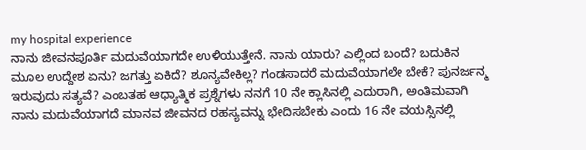my hospital experience
ನಾನು ಜೀವನಪೂರ್ತಿ ಮದುವೆಯಾಗದೇ ಉಳಿಯುತ್ತೇನೆ. ನಾನು ಯಾರು? ಎಲ್ಲಿಂದ ಬಂದೆ? ಬದುಕಿನ ಮೂಲ ಉದ್ದೇಶ ಏನು? ಜಗತ್ತು ಏಕಿದೆ? ಶೂನ್ಯವೇಕಿಲ್ಲ? ಗಂಡಸಾದರೆ ಮದುವೆಯಾಗಲೇ ಬೇಕೆ? ಪುನರ್ಜನ್ಮ ಇರುವುದು ಸತ್ಯವೆ? ಎಂಬತಹ ಆಧ್ಯಾತ್ಮಿಕ ಪ್ರಶ್ನೆಗಳು ನನಗೆ 10 ನೇ ಕ್ಲಾಸಿನಲ್ಲಿ ಎದುರಾಗಿ, ಅಂತಿಮವಾಗಿ ನಾನು ಮದುವೆಯಾಗದೆ ಮಾನವ ಜೀವನದ ರಹಸ್ಯವನ್ನು ಭೇದಿಸಬೇಕು ಎಂದು 16 ನೇ ವಯಸ್ಸಿನಲ್ಲಿ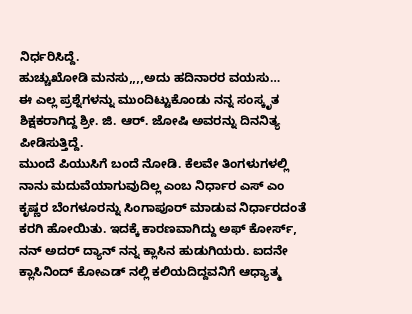ನಿರ್ಧರಿಸಿದ್ದೆ.
ಹುಚ್ಚುಖೋಡಿ ಮನಸು,,,,ಅದು ಹದಿನಾರರ ವಯಸು…
ಈ ಎಲ್ಲ ಪ್ರಶ್ನೆಗಳನ್ನು ಮುಂದಿಟ್ಟುಕೊಂಡು ನನ್ನ ಸಂಸ್ಕೃತ ಶಿಕ್ಷಕರಾಗಿದ್ದ ಶ್ರೀ. ಜಿ. ಆರ್. ಜೋಷಿ ಅವರನ್ನು ದಿನನಿತ್ಯ ಪೀಡಿಸುತ್ತಿದ್ದೆ.
ಮುಂದೆ ಪಿಯುಸಿಗೆ ಬಂದೆ ನೋಡಿ. ಕೆಲವೇ ತಿಂಗಳುಗಳಲ್ಲಿ ನಾನು ಮದುವೆಯಾಗುವುದಿಲ್ಲ ಎಂಬ ನಿರ್ಧಾರ ಎಸ್ ಎಂ ಕೃಷ್ಣರ ಬೆಂಗಳೂರನ್ನು ಸಿಂಗಾಪೂರ್ ಮಾಡುವ ನಿರ್ಧಾರದಂತೆ ಕರಗಿ ಹೋಯಿತು. ಇದಕ್ಕೆ ಕಾರಣವಾಗಿದ್ದು ಅಫ್ ಕೋರ್ಸ್, ನನ್ ಅದರ್ ದ್ಯಾನ್ ನನ್ನ ಕ್ಲಾಸಿನ ಹುಡುಗಿಯರು. ಐದನೇ ಕ್ಲಾಸಿನಿಂದ್ ಕೋಎಡ್ ನಲ್ಲಿ ಕಲಿಯದಿದ್ದವನಿಗೆ ಆಧ್ಯಾತ್ಮ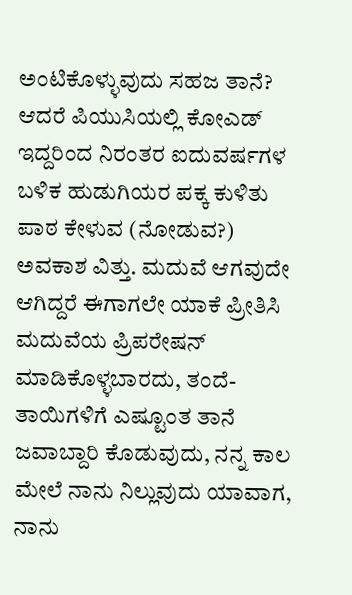ಅಂಟಿಕೊಳ್ಳುವುದು ಸಹಜ ತಾನೆ? ಆದರೆ ಪಿಯುಸಿಯಲ್ಲಿ ಕೋಎಡ್ ಇದ್ದರಿಂದ ನಿರಂತರ ಐದುವರ್ಷಗಳ ಬಳಿಕ ಹುಡುಗಿಯರ ಪಕ್ಕ ಕುಳಿತು ಪಾಠ ಕೇಳುವ (ನೋಡುವ?) ಅವಕಾಶ ವಿತ್ತು. ಮದುವೆ ಆಗವುದೇ ಆಗಿದ್ದರೆ ಈಗಾಗಲೇ ಯಾಕೆ ಪ್ರೀತಿಸಿ ಮದುವೆಯ ಪ್ರಿಪರೇಷನ್ ಮಾಡಿಕೊಳ್ಳಬಾರದು, ತಂದೆ-ತಾಯಿಗಳಿಗೆ ಎಷ್ಟೂಂತ ತಾನೆ ಜವಾಬ್ದಾರಿ ಕೊಡುವುದು, ನನ್ನ ಕಾಲ ಮೇಲೆ ನಾನು ನಿಲ್ಲುವುದು ಯಾವಾಗ, ನಾನು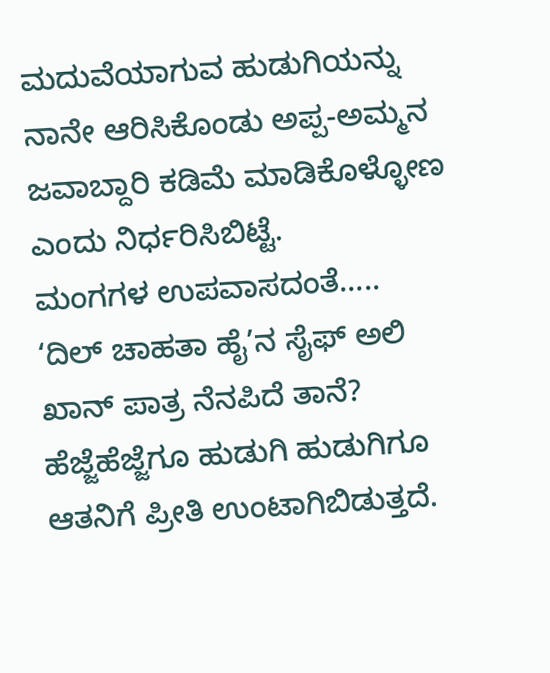ಮದುವೆಯಾಗುವ ಹುಡುಗಿಯನ್ನು ನಾನೇ ಆರಿಸಿಕೊಂಡು ಅಪ್ಪ-ಅಮ್ಮನ ಜವಾಬ್ದಾರಿ ಕಡಿಮೆ ಮಾಡಿಕೊಳ್ಳೋಣ ಎಂದು ನಿರ್ಧರಿಸಿಬಿಟ್ಟೆ.
ಮಂಗಗಳ ಉಪವಾಸದಂತೆ…..
‘ದಿಲ್ ಚಾಹತಾ ಹೈ’ನ ಸೈಫ್ ಅಲಿ ಖಾನ್ ಪಾತ್ರ ನೆನಪಿದೆ ತಾನೆ? ಹೆಜ್ಜೆಹೆಜ್ಜೆಗೂ ಹುಡುಗಿ ಹುಡುಗಿಗೂ ಆತನಿಗೆ ಪ್ರೀತಿ ಉಂಟಾಗಿಬಿಡುತ್ತದೆ.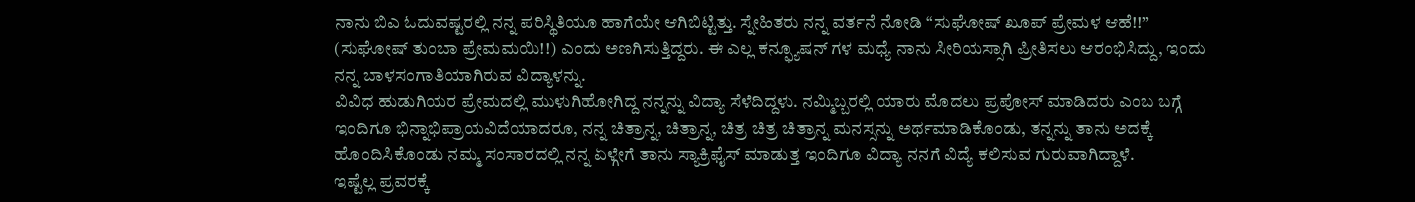ನಾನು ಬಿಎ ಓದುವಷ್ಟರಲ್ಲಿ ನನ್ನ ಪರಿಸ್ಥಿತಿಯೂ ಹಾಗೆಯೇ ಆಗಿಬಿಟ್ಟಿತ್ತು. ಸ್ನೇಹಿತರು ನನ್ನ ವರ್ತನೆ ನೋಡಿ “ಸುಘೋಷ್ ಖೂಪ್ ಪ್ರೇಮಳ ಆಹೆ!!” (ಸುಘೋಷ್ ತುಂಬಾ ಪ್ರೇಮಮಯಿ!!) ಎಂದು ಅಣಗಿಸುತ್ತಿದ್ದರು. ಈ ಎಲ್ಲ ಕನ್ಫ್ಯೂಷನ್ ಗಳ ಮಧ್ಯೆ ನಾನು ಸೀರಿಯಸ್ಸಾಗಿ ಪ್ರೀತಿಸಲು ಆರಂಭಿಸಿದ್ದು, ಇಂದು ನನ್ನ ಬಾಳಸಂಗಾತಿಯಾಗಿರುವ ವಿದ್ಯಾಳನ್ನು.
ವಿವಿಧ ಹುಡುಗಿಯರ ಪ್ರೇಮದಲ್ಲಿ ಮುಳುಗಿಹೋಗಿದ್ದ ನನ್ನನ್ನು ವಿದ್ಯಾ ಸೆಳೆದಿದ್ದಳು. ನಮ್ಮಿಬ್ಬರಲ್ಲಿ ಯಾರು ಮೊದಲು ಪ್ರಪೋಸ್ ಮಾಡಿದರು ಎಂಬ ಬಗ್ಗೆ ಇಂದಿಗೂ ಭಿನ್ನಾಭಿಪ್ರಾಯವಿದೆಯಾದರೂ, ನನ್ನ ಚಿತ್ರಾನ್ನ, ಚಿತ್ರಾನ್ನ, ಚಿತ್ರ ಚಿತ್ರ ಚಿತ್ರಾನ್ನ ಮನಸ್ಸನ್ನು ಅರ್ಥಮಾಡಿಕೊಂಡು, ತನ್ನನ್ನು ತಾನು ಅದಕ್ಕೆ ಹೊಂದಿಸಿಕೊಂಡು ನಮ್ಮ ಸಂಸಾರದಲ್ಲಿ ನನ್ನ ಏಳ್ಗೇಗೆ ತಾನು ಸ್ಯಾಕ್ರಿಫೈಸ್ ಮಾಡುತ್ತ ಇಂದಿಗೂ ವಿದ್ಯಾ ನನಗೆ ವಿದ್ಯೆ ಕಲಿಸುವ ಗುರುವಾಗಿದ್ದಾಳೆ.
ಇಷ್ಟೆಲ್ಲ ಪ್ರವರಕ್ಕೆ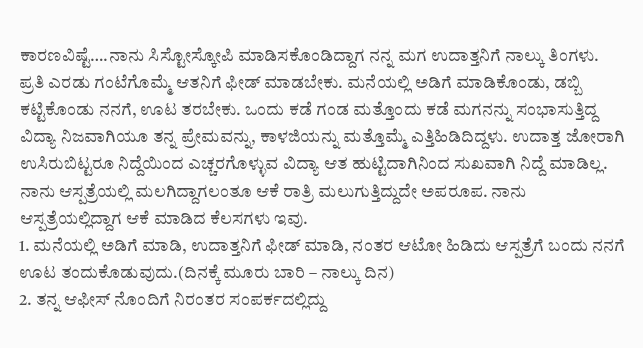ಕಾರಣವಿಷ್ಟೆ….ನಾನು ಸಿಸ್ಟೋಸ್ಕೋಪಿ ಮಾಡಿಸಕೊಂಡಿದ್ದಾಗ ನನ್ನ ಮಗ ಉದಾತ್ತನಿಗೆ ನಾಲ್ಕು ತಿಂಗಳು. ಪ್ರತಿ ಎರಡು ಗಂಟೆಗೊಮ್ಮೆ ಆತನಿಗೆ ಫೀಡ್ ಮಾಡಬೇಕು. ಮನೆಯಲ್ಲಿ ಅಡಿಗೆ ಮಾಡಿಕೊಂಡು, ಡಬ್ಬಿ ಕಟ್ಟಿಕೊಂಡು ನನಗೆ, ಊಟ ತರಬೇಕು. ಒಂದು ಕಡೆ ಗಂಡ ಮತ್ತೊಂದು ಕಡೆ ಮಗನನ್ನು ಸಂಭಾಸುತ್ತಿದ್ದ ವಿದ್ಯಾ ನಿಜವಾಗಿಯೂ ತನ್ನ ಪ್ರೇಮವನ್ನು, ಕಾಳಜಿಯನ್ನು ಮತ್ತೊಮ್ಮೆ ಎತ್ತಿಹಿಡಿದಿದ್ದಳು. ಉದಾತ್ತ ಜೋರಾಗಿ ಉಸಿರುಬಿಟ್ಟರೂ ನಿದ್ದೆಯಿಂದ ಎಚ್ಚರಗೊಳ್ಳುವ ವಿದ್ಯಾ ಆತ ಹುಟ್ಟಿದಾಗಿನಿಂದ ಸುಖವಾಗಿ ನಿದ್ದೆ ಮಾಡಿಲ್ಲ. ನಾನು ಆಸ್ಪತ್ರೆಯಲ್ಲಿ ಮಲಗಿದ್ದಾಗಲಂತೂ ಆಕೆ ರಾತ್ರಿ ಮಲುಗುತ್ತಿದ್ದುದೇ ಅಪರೂಪ. ನಾನು ಆಸ್ಪತ್ರೆಯಲ್ಲಿದ್ದಾಗ ಆಕೆ ಮಾಡಿದ ಕೆಲಸಗಳು ಇವು.
1. ಮನೆಯಲ್ಲಿ ಅಡಿಗೆ ಮಾಡಿ, ಉದಾತ್ತನಿಗೆ ಫೀಡ್ ಮಾಡಿ, ನಂತರ ಆಟೋ ಹಿಡಿದು ಆಸ್ಪತ್ರೆಗೆ ಬಂದು ನನಗೆ ಊಟ ತಂದುಕೊಡುವುದು.(ದಿನಕ್ಕೆ ಮೂರು ಬಾರಿ – ನಾಲ್ಕು ದಿನ)
2. ತನ್ನ ಆಫೀಸ್ ನೊಂದಿಗೆ ನಿರಂತರ ಸಂಪರ್ಕದಲ್ಲಿದ್ದು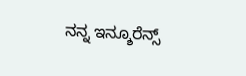ನನ್ನ ಇನ್ಶೂರೆನ್ಸ್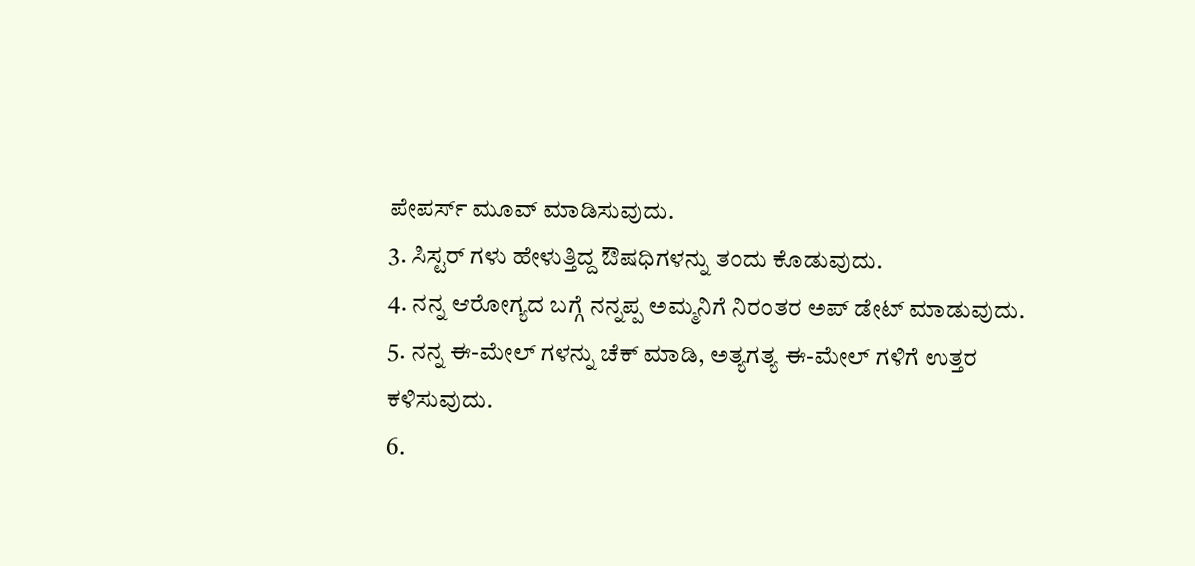ಪೇಪರ್ಸ್ ಮೂವ್ ಮಾಡಿಸುವುದು.
3. ಸಿಸ್ಟರ್ ಗಳು ಹೇಳುತ್ತಿದ್ದ ಔಷಧಿಗಳನ್ನು ತಂದು ಕೊಡುವುದು.
4. ನನ್ನ ಆರೋಗ್ಯದ ಬಗ್ಗೆ ನನ್ನಪ್ಪ ಅಮ್ಮನಿಗೆ ನಿರಂತರ ಅಪ್ ಡೇಟ್ ಮಾಡುವುದು.
5. ನನ್ನ ಈ-ಮೇಲ್ ಗಳನ್ನು ಚೆಕ್ ಮಾಡಿ, ಅತ್ಯಗತ್ಯ ಈ-ಮೇಲ್ ಗಳಿಗೆ ಉತ್ತರ ಕಳಿಸುವುದು.
6.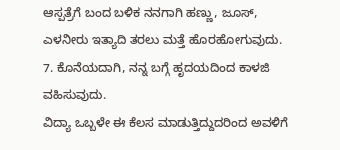ಆಸ್ಪತ್ರೆಗೆ ಬಂದ ಬಳಿಕ ನನಗಾಗಿ ಹಣ್ಣು, ಜೂಸ್, ಎಳನೀರು ಇತ್ಯಾದಿ ತರಲು ಮತ್ತೆ ಹೊರಹೋಗುವುದು.
7. ಕೊನೆಯದಾಗಿ, ನನ್ನ ಬಗ್ಗೆ ಹೃದಯದಿಂದ ಕಾಳಜಿ ವಹಿಸುವುದು.
ವಿದ್ಯಾ ಒಬ್ಬಳೇ ಈ ಕೆಲಸ ಮಾಡುತ್ತಿದ್ದುದರಿಂದ ಅವಳಿಗೆ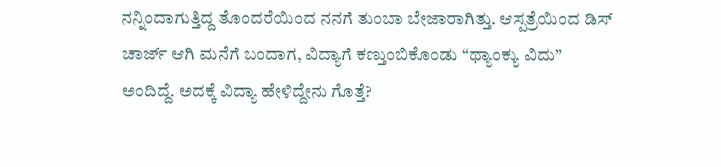ನನ್ನಿಂದಾಗುತ್ತಿದ್ದ ತೊಂದರೆಯಿಂದ ನನಗೆ ತುಂಬಾ ಬೇಜಾರಾಗಿತ್ತು. ಆಸ್ಪತ್ರೆಯಿಂದ ಡಿಸ್ ಚಾರ್ಜ್ ಆಗಿ ಮನೆಗೆ ಬಂದಾಗ, ವಿದ್ಯಾಗೆ ಕಣ್ತುಂಬಿಕೊಂಡು “ಥ್ಯಾಂಕ್ಯು ವಿದು” ಅಂದಿದ್ದೆ. ಅದಕ್ಕೆ ವಿದ್ಯಾ ಹೇಳಿದ್ದೇನು ಗೊತ್ತೆ?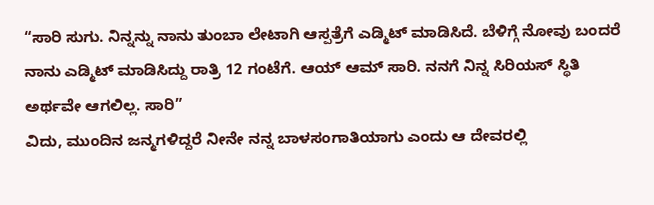“ಸಾರಿ ಸುಗು. ನಿನ್ನನ್ನು ನಾನು ತುಂಬಾ ಲೇಟಾಗಿ ಆಸ್ಪತ್ರೆಗೆ ಎಡ್ಮಿಟ್ ಮಾಡಿಸಿದೆ. ಬೆಳಿಗ್ಗೆ ನೋವು ಬಂದರೆ ನಾನು ಎಡ್ಮಿಟ್ ಮಾಡಿಸಿದ್ದು ರಾತ್ರಿ 12 ಗಂಟೆಗೆ. ಆಯ್ ಆಮ್ ಸಾರಿ. ನನಗೆ ನಿನ್ನ ಸಿರಿಯಸ್ ಸ್ಥಿತಿ ಅರ್ಥವೇ ಆಗಲಿಲ್ಲ. ಸಾರಿ”
ವಿದು, ಮುಂದಿನ ಜನ್ಮಗಳಿದ್ದರೆ ನೀನೇ ನನ್ನ ಬಾಳಸಂಗಾತಿಯಾಗು ಎಂದು ಆ ದೇವರಲ್ಲಿ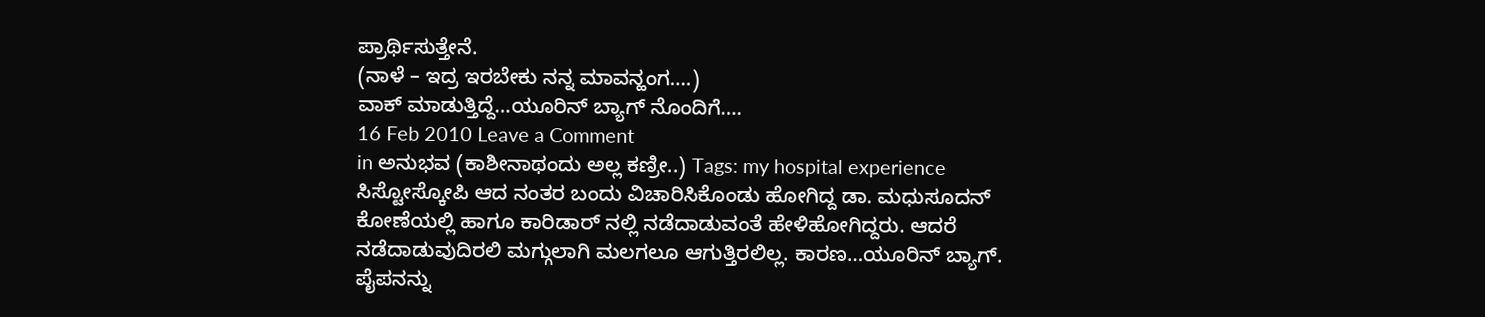ಪ್ರಾರ್ಥಿಸುತ್ತೇನೆ.
(ನಾಳೆ – ಇದ್ರ ಇರಬೇಕು ನನ್ನ ಮಾವನ್ಹಂಗ….)
ವಾಕ್ ಮಾಡುತ್ತಿದ್ದೆ…ಯೂರಿನ್ ಬ್ಯಾಗ್ ನೊಂದಿಗೆ….
16 Feb 2010 Leave a Comment
in ಅನುಭವ (ಕಾಶೀನಾಥಂದು ಅಲ್ಲ ಕಣ್ರೀ..) Tags: my hospital experience
ಸಿಸ್ಟೋಸ್ಕೋಪಿ ಆದ ನಂತರ ಬಂದು ವಿಚಾರಿಸಿಕೊಂಡು ಹೋಗಿದ್ದ ಡಾ. ಮಧುಸೂದನ್ ಕೋಣೆಯಲ್ಲಿ ಹಾಗೂ ಕಾರಿಡಾರ್ ನಲ್ಲಿ ನಡೆದಾಡುವಂತೆ ಹೇಳಿಹೋಗಿದ್ದರು. ಆದರೆ ನಡೆದಾಡುವುದಿರಲಿ ಮಗ್ಗುಲಾಗಿ ಮಲಗಲೂ ಆಗುತ್ತಿರಲಿಲ್ಲ. ಕಾರಣ…ಯೂರಿನ್ ಬ್ಯಾಗ್. ಪೈಪನನ್ನು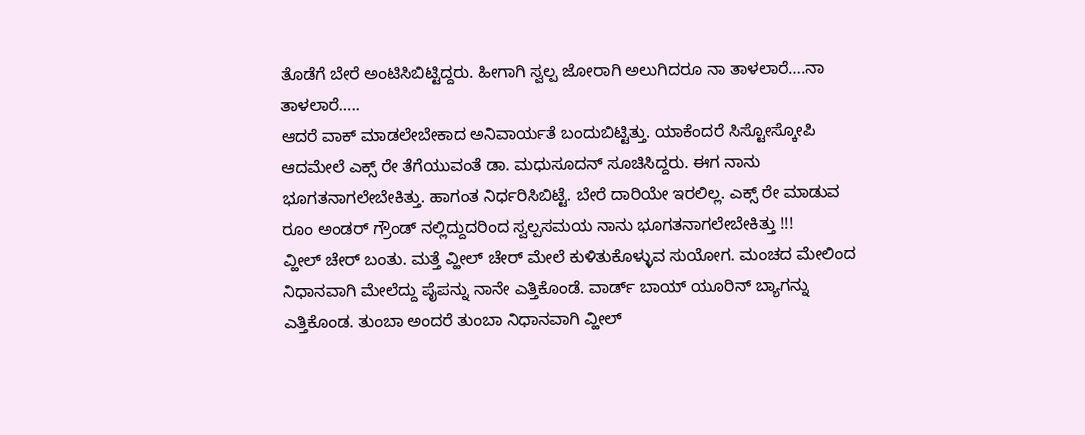ತೊಡೆಗೆ ಬೇರೆ ಅಂಟಿಸಿಬಿಟ್ಟಿದ್ದರು. ಹೀಗಾಗಿ ಸ್ವಲ್ಪ ಜೋರಾಗಿ ಅಲುಗಿದರೂ ನಾ ತಾಳಲಾರೆ….ನಾ ತಾಳಲಾರೆ…..
ಆದರೆ ವಾಕ್ ಮಾಡಲೇಬೇಕಾದ ಅನಿವಾರ್ಯತೆ ಬಂದುಬಿಟ್ಟಿತ್ತು. ಯಾಕೆಂದರೆ ಸಿಸ್ಟೋಸ್ಕೋಪಿ ಆದಮೇಲೆ ಎಕ್ಸ್ ರೇ ತೆಗೆಯುವಂತೆ ಡಾ. ಮಧುಸೂದನ್ ಸೂಚಿಸಿದ್ದರು. ಈಗ ನಾನು ಭೂಗತನಾಗಲೇಬೇಕಿತ್ತು. ಹಾಗಂತ ನಿರ್ಧರಿಸಿಬಿಟ್ಟೆ. ಬೇರೆ ದಾರಿಯೇ ಇರಲಿಲ್ಲ. ಎಕ್ಸ್ ರೇ ಮಾಡುವ ರೂಂ ಅಂಡರ್ ಗ್ರೌಂಡ್ ನಲ್ಲಿದ್ದುದರಿಂದ ಸ್ವಲ್ಪಸಮಯ ನಾನು ಭೂಗತನಾಗಲೇಬೇಕಿತ್ತು !!!
ವ್ಹೀಲ್ ಚೇರ್ ಬಂತು. ಮತ್ತೆ ವ್ಹೀಲ್ ಚೇರ್ ಮೇಲೆ ಕುಳಿತುಕೊಳ್ಳುವ ಸುಯೋಗ. ಮಂಚದ ಮೇಲಿಂದ ನಿಧಾನವಾಗಿ ಮೇಲೆದ್ದು ಪೈಪನ್ನು ನಾನೇ ಎತ್ತಿಕೊಂಡೆ. ವಾರ್ಡ್ ಬಾಯ್ ಯೂರಿನ್ ಬ್ಯಾಗನ್ನು ಎತ್ತಿಕೊಂಡ. ತುಂಬಾ ಅಂದರೆ ತುಂಬಾ ನಿಧಾನವಾಗಿ ವ್ಹೀಲ್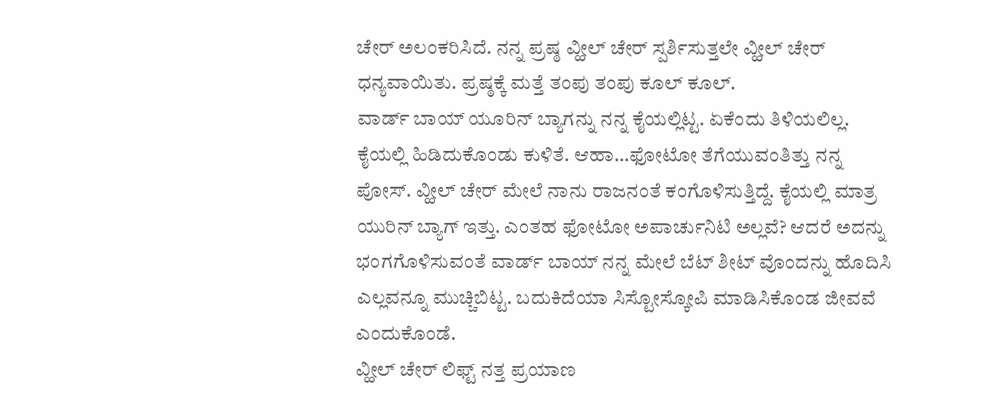ಚೇರ್ ಅಲಂಕರಿಸಿದೆ. ನನ್ನ ಪ್ರಷ್ಠ ವ್ಹೀಲ್ ಚೇರ್ ಸ್ಪರ್ಶಿಸುತ್ತಲೇ ವ್ಹೀಲ್ ಚೇರ್ ಧನ್ಯವಾಯಿತು. ಪ್ರಷ್ಠಕ್ಕೆ ಮತ್ತೆ ತಂಪು ತಂಪು ಕೂಲ್ ಕೂಲ್.
ವಾರ್ಡ್ ಬಾಯ್ ಯೂರಿನ್ ಬ್ಯಾಗನ್ನು ನನ್ನ ಕೈಯಲ್ಲಿಟ್ಟ. ಏಕೆಂದು ತಿಳಿಯಲಿಲ್ಲ. ಕೈಯಲ್ಲಿ ಹಿಡಿದುಕೊಂಡು ಕುಳಿತೆ. ಆಹಾ…ಫೋಟೋ ತೆಗೆಯುವಂತಿತ್ತು ನನ್ನ ಪೋಸ್. ವ್ಹೀಲ್ ಚೇರ್ ಮೇಲೆ ನಾನು ರಾಜನಂತೆ ಕಂಗೊಳಿಸುತ್ತಿದ್ದೆ. ಕೈಯಲ್ಲಿ ಮಾತ್ರ ಯುರಿನ್ ಬ್ಯಾಗ್ ಇತ್ತು. ಎಂತಹ ಫೋಟೋ ಅಪಾರ್ಚುನಿಟಿ ಅಲ್ಲವೆ? ಆದರೆ ಅದನ್ನು ಭಂಗಗೊಳಿಸುವಂತೆ ವಾರ್ಡ್ ಬಾಯ್ ನನ್ನ ಮೇಲೆ ಬೆಟ್ ಶೀಟ್ ವೊಂದನ್ನು ಹೊದಿಸಿ ಎಲ್ಲವನ್ನೂ ಮುಚ್ಚಿಬಿಟ್ಟ. ಬದುಕಿದೆಯಾ ಸಿಸ್ಟೋಸ್ಕೋಪಿ ಮಾಡಿಸಿಕೊಂಡ ಜೀವವೆ ಎಂದುಕೊಂಡೆ.
ವ್ಹೀಲ್ ಚೇರ್ ಲಿಫ್ಟ್ ನತ್ತ ಪ್ರಯಾಣ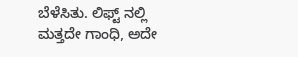ಬೆಳೆಸಿತು. ಲಿಫ್ಟ್ ನಲ್ಲಿ ಮತ್ತದೇ ಗಾಂಧಿ, ಅದೇ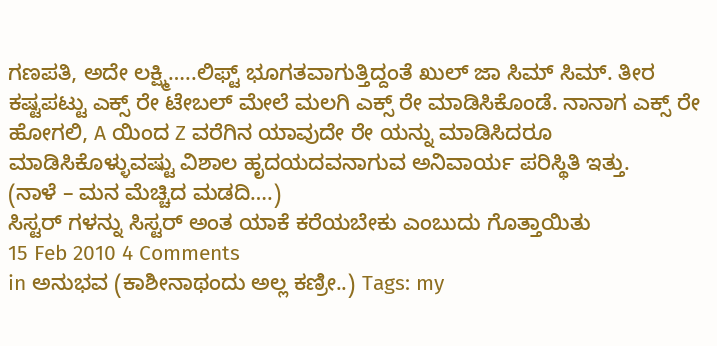ಗಣಪತಿ, ಅದೇ ಲಕ್ಷ್ಮಿ…..ಲಿಫ್ಟ್ ಭೂಗತವಾಗುತ್ತಿದ್ದಂತೆ ಖುಲ್ ಜಾ ಸಿಮ್ ಸಿಮ್. ತೀರ ಕಷ್ಟಪಟ್ಟು ಎಕ್ಸ್ ರೇ ಟೇಬಲ್ ಮೇಲೆ ಮಲಗಿ ಎಕ್ಸ್ ರೇ ಮಾಡಿಸಿಕೊಂಡೆ. ನಾನಾಗ ಎಕ್ಸ್ ರೇ ಹೋಗಲಿ, A ಯಿಂದ Z ವರೆಗಿನ ಯಾವುದೇ ರೇ ಯನ್ನು ಮಾಡಿಸಿದರೂ ಮಾಡಿಸಿಕೊಳ್ಳುವಷ್ಟು ವಿಶಾಲ ಹೃದಯದವನಾಗುವ ಅನಿವಾರ್ಯ ಪರಿಸ್ಥಿತಿ ಇತ್ತು.
(ನಾಳೆ – ಮನ ಮೆಚ್ಚಿದ ಮಡದಿ….)
ಸಿಸ್ಟರ್ ಗಳನ್ನು ಸಿಸ್ಟರ್ ಅಂತ ಯಾಕೆ ಕರೆಯಬೇಕು ಎಂಬುದು ಗೊತ್ತಾಯಿತು
15 Feb 2010 4 Comments
in ಅನುಭವ (ಕಾಶೀನಾಥಂದು ಅಲ್ಲ ಕಣ್ರೀ..) Tags: my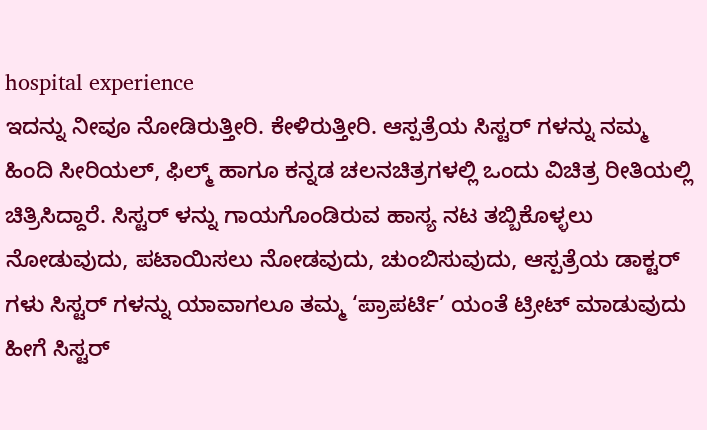hospital experience
ಇದನ್ನು ನೀವೂ ನೋಡಿರುತ್ತೀರಿ. ಕೇಳಿರುತ್ತೀರಿ. ಆಸ್ಪತ್ರೆಯ ಸಿಸ್ಟರ್ ಗಳನ್ನು ನಮ್ಮ ಹಿಂದಿ ಸೀರಿಯಲ್, ಫಿಲ್ಮ್ ಹಾಗೂ ಕನ್ನಡ ಚಲನಚಿತ್ರಗಳಲ್ಲಿ ಒಂದು ವಿಚಿತ್ರ ರೀತಿಯಲ್ಲಿ ಚಿತ್ರಿಸಿದ್ದಾರೆ. ಸಿಸ್ಟರ್ ಳನ್ನು ಗಾಯಗೊಂಡಿರುವ ಹಾಸ್ಯ ನಟ ತಬ್ಬಿಕೊಳ್ಳಲು ನೋಡುವುದು, ಪಟಾಯಿಸಲು ನೋಡವುದು, ಚುಂಬಿಸುವುದು, ಆಸ್ಪತ್ರೆಯ ಡಾಕ್ಟರ್ ಗಳು ಸಿಸ್ಟರ್ ಗಳನ್ನು ಯಾವಾಗಲೂ ತಮ್ಮ ‘ಪ್ರಾಪರ್ಟಿ’ ಯಂತೆ ಟ್ರೀಟ್ ಮಾಡುವುದು ಹೀಗೆ ಸಿಸ್ಟರ್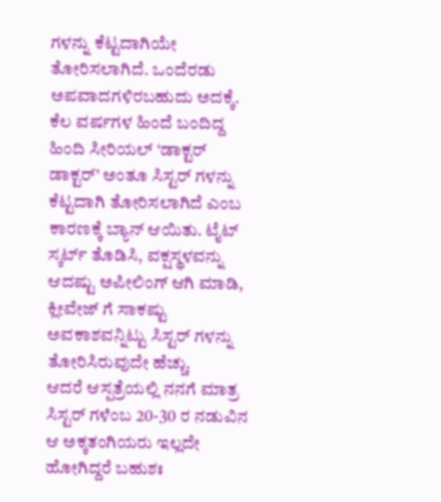ಗಳನ್ನು ಕೆಟ್ಟದಾಗಿಯೇ ತೋರಿಸಲಾಗಿದೆ. ಒಂದೆರಡು ಅಪವಾದಗಳಿರಬಹುದು ಅದಕ್ಕೆ. ಕೆಲ ವರ್ಷಗಳ ಹಿಂದೆ ಬಂದಿದ್ದ ಹಿಂದಿ ಸೀರಿಯಲ್ ‘ಡಾಕ್ಟರ್ ಡಾಕ್ಟರ್’ ಅಂತೂ ಸಿಸ್ಟರ್ ಗಳನ್ನು ಕೆಟ್ಟದಾಗಿ ತೋರಿಸಲಾಗಿದೆ ಎಂಬ ಕಾರಣಕ್ಕೆ ಬ್ಯಾನ್ ಆಯಿತು. ಟೈಟ್ ಸ್ಕರ್ಟ್ ತೊಡಿಸಿ, ವಕ್ಷಸ್ಥಳವನ್ನು ಆದಷ್ಟು ಅಪೀಲಿಂಗ್ ಆಗಿ ಮಾಡಿ, ಕ್ಲೀವೇಜ್ ಗೆ ಸಾಕಷ್ಟು ಅವಕಾಶವನ್ನಿಟ್ಟು ಸಿಸ್ಟರ್ ಗಳನ್ನು ತೋರಿಸಿರುವುದೇ ಹೆಚ್ಚು.
ಆದರೆ ಆಸ್ಪತ್ರೆಯಲ್ಲಿ ನನಗೆ ಮಾತ್ರ ಸಿಸ್ಟರ್ ಗಳೆಂಬ 20-30 ರ ನಡುವಿನ ಆ ಅಕ್ಕತಂಗಿಯರು ಇಲ್ಲದೇ ಹೋಗಿದ್ದರೆ ಬಹುಶಃ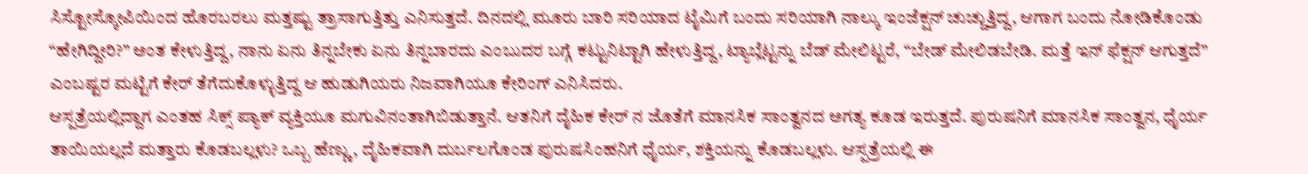ಸಿಸ್ಟೋಸ್ಕೋಪಿಯಿಂದ ಹೊರಬರಲು ಮತ್ತಷ್ಟು ತ್ರಾಸಾಗುತ್ತಿತ್ತು ಎನಿಸುತ್ತದೆ. ದಿನದಲ್ಲಿ ಮೂರು ಬಾರಿ ಸರಿಯಾದ ಟೈಮಿಗೆ ಬಂದು ಸರಿಯಾಗಿ ನಾಲ್ಕು ಇಂಜೆಕ್ಷನ್ ಚುಚ್ಚುತ್ತಿದ್ದ, ಆಗಾಗ ಬಂದು ನೋಡಿಕೊಂಡು “ಹೇಗಿದ್ದೀರಿ?” ಅಂತ ಕೇಳುತ್ತಿದ್ದ, ನಾನು ಏನು ತಿನ್ನಬೇಕು ಏನು ತಿನ್ನಬಾರದು ಎಂಬುದರ ಬಗ್ಗೆ ಕಟ್ಟುನಿಟ್ಟಾಗಿ ಹೇಳುತ್ತಿದ್ದ, ಟ್ಯಾಬ್ಲೆಟ್ಟನ್ನು ಬೆಡ್ ಮೇಲಿಟ್ಟರೆ, “ಬೇಡ್ ಮೇಲಿಡಬೇಡಿ. ಮತ್ತೆ ಇನ್ ಫೆಕ್ಷನ್ ಆಗುತ್ತದೆ” ಎಂಬಷ್ಟರ ಮಟ್ಟಿಗೆ ಕೇರ್ ತೆಗೆದುಕೊಳ್ಳುತ್ತಿದ್ದ ಆ ಹುಡುಗಿಯರು ನಿಜವಾಗಿಯೂ ಕೇರಿಂಗ್ ಎನಿಸಿದರು.
ಆಸ್ಪತ್ರೆಯಲ್ಲಿದ್ದಾಗ ಎಂತಹ ಸಿಕ್ಸ್ ಪ್ಯಾಕ್ ವ್ಯಕ್ತಿಯೂ ಮಗುವಿನಂತಾಗಿಬಿಡುತ್ತಾನೆ. ಆತನಿಗೆ ದೈಹಿಕ ಕೇರ್ ನ ಜೊತೆಗೆ ಮಾನಸಿಕ ಸಾಂತ್ವನದ ಅಗತ್ಯ ಕೂಡ ಇರುತ್ತದೆ. ಪುರುಷನಿಗೆ ಮಾನಸಿಕ ಸಾಂತ್ವನ, ಧೈರ್ಯ ತಾಯಿಯಲ್ಲದೆ ಮತ್ತಾರು ಕೊಡಬಲ್ಲಳು? ಒಬ್ಬ ಹೆಣ್ಣು, ದೈಹಿಕವಾಗಿ ದುರ್ಬಲಗೊಂಡ ಪುರುಷಸಿಂಹನಿಗೆ ಧೈರ್ಯ, ಶಕ್ತಿಯನ್ನು ಕೊಡಬಲ್ಲಳು. ಆಸ್ಪತ್ರೆಯಲ್ಲಿ ಈ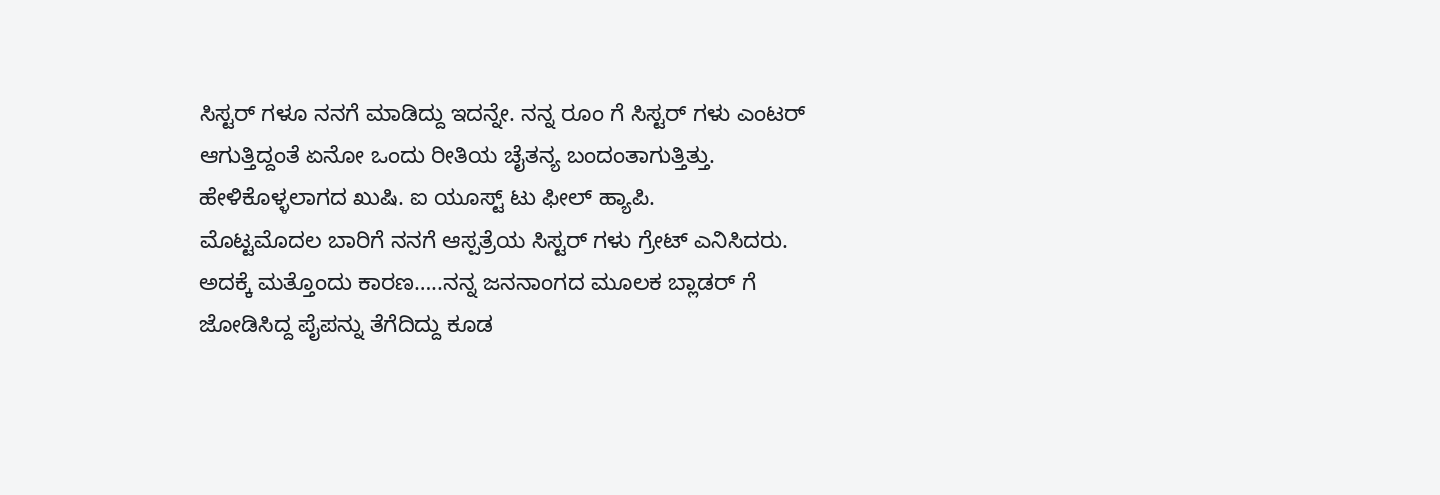ಸಿಸ್ಟರ್ ಗಳೂ ನನಗೆ ಮಾಡಿದ್ದು ಇದನ್ನೇ. ನನ್ನ ರೂಂ ಗೆ ಸಿಸ್ಟರ್ ಗಳು ಎಂಟರ್ ಆಗುತ್ತಿದ್ದಂತೆ ಏನೋ ಒಂದು ರೀತಿಯ ಚೈತನ್ಯ ಬಂದಂತಾಗುತ್ತಿತ್ತು. ಹೇಳಿಕೊಳ್ಳಲಾಗದ ಖುಷಿ. ಐ ಯೂಸ್ಟ್ ಟು ಫೀಲ್ ಹ್ಯಾಪಿ.
ಮೊಟ್ಟಮೊದಲ ಬಾರಿಗೆ ನನಗೆ ಆಸ್ಪತ್ರೆಯ ಸಿಸ್ಟರ್ ಗಳು ಗ್ರೇಟ್ ಎನಿಸಿದರು. ಅದಕ್ಕೆ ಮತ್ತೊಂದು ಕಾರಣ…..ನನ್ನ ಜನನಾಂಗದ ಮೂಲಕ ಬ್ಲಾಡರ್ ಗೆ ಜೋಡಿಸಿದ್ದ ಪೈಪನ್ನು ತೆಗೆದಿದ್ದು ಕೂಡ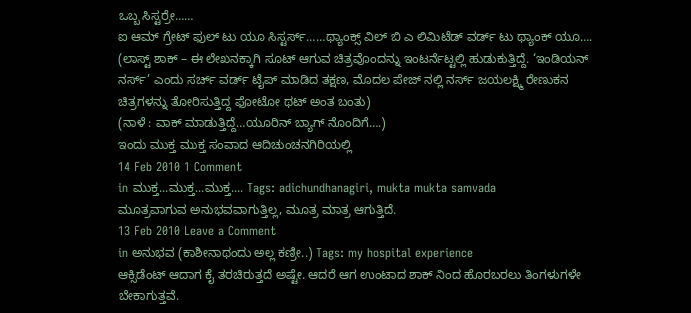ಒಬ್ಬ ಸಿಸ್ಟರ್ರೇ……
ಐ ಆಮ್ ಗ್ರೇಟ್ ಫುಲ್ ಟು ಯೂ ಸಿಸ್ಟರ್ಸ್……ಥ್ಯಾಂಕ್ಸ್ ವಿಲ್ ಬಿ ಎ ಲಿಮಿಟೆಡ್ ವರ್ಡ್ ಟು ಥ್ಯಾಂಕ್ ಯೂ….
(ಲಾಸ್ಟ್ ಶಾಕ್ – ಈ ಲೇಖನಕ್ಕಾಗಿ ಸೂಟ್ ಆಗುವ ಚಿತ್ರವೊಂದನ್ನು ಇಂಟರ್ನೆಟ್ಟಲ್ಲಿ ಹುಡುಕುತ್ತಿದ್ದೆ. ‘ಇಂಡಿಯನ್ ನರ್ಸ್’ ಎಂದು ಸರ್ಚ್ ವರ್ಡ್ ಟೈಪ್ ಮಾಡಿದ ತಕ್ಷಣ, ಮೊದಲ ಪೇಜ್ ನಲ್ಲಿ ನರ್ಸ್ ಜಯಲಕ್ಷ್ಮಿ ರೇಣುಕನ ಚಿತ್ರಗಳನ್ನು ತೋರಿಸುತ್ತಿದ್ದ ಫೋಟೋ ಥಟ್ ಅಂತ ಬಂತು)
(ನಾಳೆ : ವಾಕ್ ಮಾಡುತ್ತಿದ್ದೆ…ಯೂರಿನ್ ಬ್ಯಾಗ್ ನೊಂದಿಗೆ….)
ಇಂದು ಮುಕ್ತ ಮುಕ್ತ ಸಂವಾದ ಆದಿಚುಂಚನಗಿರಿಯಲ್ಲಿ
14 Feb 2010 1 Comment
in ಮುಕ್ತ...ಮುಕ್ತ...ಮುಕ್ತ.... Tags: adichundhanagiri, mukta mukta samvada
ಮೂತ್ರವಾಗುವ ಅನುಭವವಾಗುತ್ತಿಲ್ಲ, ಮೂತ್ರ ಮಾತ್ರ ಆಗುತ್ತಿದೆ.
13 Feb 2010 Leave a Comment
in ಅನುಭವ (ಕಾಶೀನಾಥಂದು ಅಲ್ಲ ಕಣ್ರೀ..) Tags: my hospital experience
ಆಕ್ಸಿಡೆಂಟ್ ಆದಾಗ ಕೈ ತರಚಿರುತ್ತದೆ ಅಷ್ಟೇ. ಆದರೆ ಆಗ ಉಂಟಾದ ಶಾಕ್ ನಿಂದ ಹೊರಬರಲು ತಿಂಗಳುಗಳೇ ಬೇಕಾಗುತ್ತವೆ.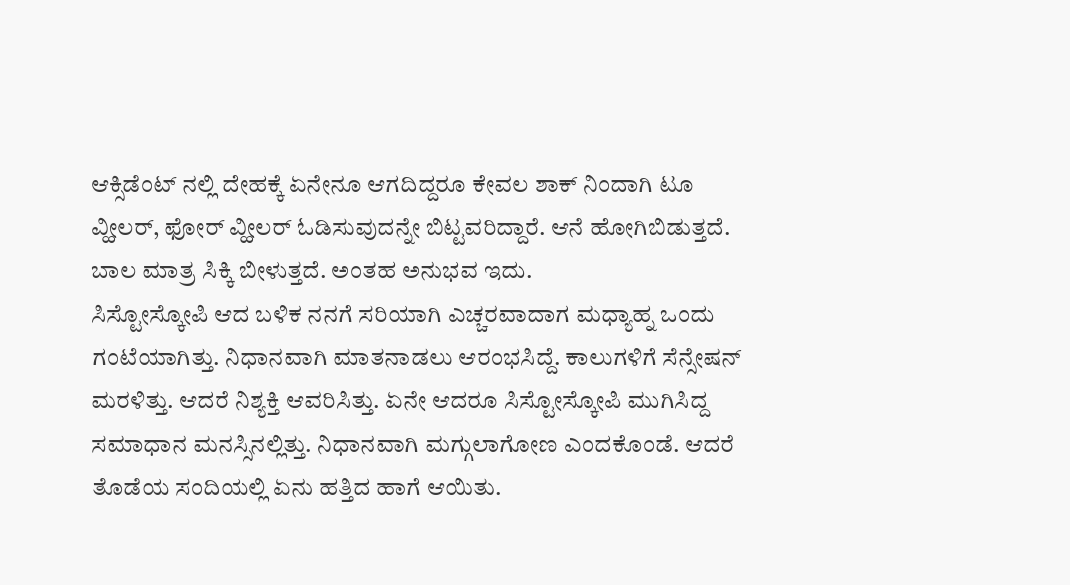ಆಕ್ಸಿಡೆಂಟ್ ನಲ್ಲಿ ದೇಹಕ್ಕೆ ಏನೇನೂ ಆಗದಿದ್ದರೂ ಕೇವಲ ಶಾಕ್ ನಿಂದಾಗಿ ಟೂ ವ್ಹೀಲರ್, ಫೋರ್ ವ್ಹೀಲರ್ ಓಡಿಸುವುದನ್ನೇ ಬಿಟ್ಟವರಿದ್ದಾರೆ. ಆನೆ ಹೋಗಿಬಿಡುತ್ತದೆ. ಬಾಲ ಮಾತ್ರ ಸಿಕ್ಕಿ ಬೀಳುತ್ತದೆ. ಅಂತಹ ಅನುಭವ ಇದು.
ಸಿಸ್ಟೋಸ್ಕೋಪಿ ಆದ ಬಳಿಕ ನನಗೆ ಸರಿಯಾಗಿ ಎಚ್ಚರವಾದಾಗ ಮಧ್ಯಾಹ್ನ ಒಂದು ಗಂಟೆಯಾಗಿತ್ತು. ನಿಧಾನವಾಗಿ ಮಾತನಾಡಲು ಆರಂಭಸಿದ್ದೆ. ಕಾಲುಗಳಿಗೆ ಸೆನ್ಸೇಷನ್ ಮರಳಿತ್ತು. ಆದರೆ ನಿಶ್ಯಕ್ತಿ ಆವರಿಸಿತ್ತು. ಏನೇ ಆದರೂ ಸಿಸ್ಟೋಸ್ಕೋಪಿ ಮುಗಿಸಿದ್ದ ಸಮಾಧಾನ ಮನಸ್ಸಿನಲ್ಲಿತ್ತು. ನಿಧಾನವಾಗಿ ಮಗ್ಗುಲಾಗೋಣ ಎಂದಕೊಂಡೆ. ಆದರೆ ತೊಡೆಯ ಸಂದಿಯಲ್ಲಿ ಏನು ಹತ್ತಿದ ಹಾಗೆ ಆಯಿತು.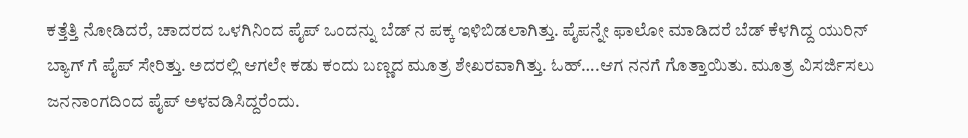ಕತ್ತೆತ್ತಿ ನೋಡಿದರೆ, ಚಾದರದ ಒಳಗಿನಿಂದ ಪೈಪ್ ಒಂದನ್ನು ಬೆಡ್ ನ ಪಕ್ಕ ಇಳಿಬಿಡಲಾಗಿತ್ತು. ಪೈಪನ್ನೇ ಫಾಲೋ ಮಾಡಿದರೆ ಬೆಡ್ ಕೆಳಗಿದ್ದ ಯುರಿನ್ ಬ್ಯಾಗ್ ಗೆ ಪೈಪ್ ಸೇರಿತ್ತು. ಅದರಲ್ಲಿ ಆಗಲೇ ಕಡು ಕಂದು ಬಣ್ಣದ ಮೂತ್ರ ಶೇಖರವಾಗಿತ್ತು. ಓಹ್….ಆಗ ನನಗೆ ಗೊತ್ತಾಯಿತು. ಮೂತ್ರ ವಿಸರ್ಜಿಸಲು ಜನನಾಂಗದಿಂದ ಪೈಪ್ ಅಳವಡಿಸಿದ್ದರೆಂದು.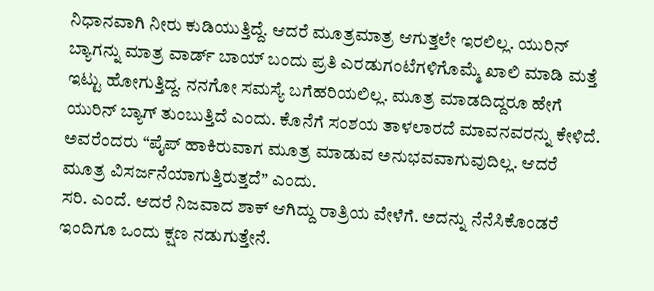ನಿಧಾನವಾಗಿ ನೀರು ಕುಡಿಯುತ್ತಿದ್ದೆ. ಆದರೆ ಮೂತ್ರಮಾತ್ರ ಆಗುತ್ತಲೇ ಇರಲಿಲ್ಲ. ಯುರಿನ್ ಬ್ಯಾಗನ್ನು ಮಾತ್ರ ವಾರ್ಡ್ ಬಾಯ್ ಬಂದು ಪ್ರತಿ ಎರಡುಗಂಟೆಗಳಿಗೊಮ್ಮೆ ಖಾಲಿ ಮಾಡಿ ಮತ್ತೆ ಇಟ್ಟು ಹೋಗುತ್ತಿದ್ದ. ನನಗೋ ಸಮಸ್ಯೆ ಬಗೆಹರಿಯಲಿಲ್ಲ. ಮೂತ್ರ ಮಾಡದಿದ್ದರೂ ಹೇಗೆ ಯುರಿನ್ ಬ್ಯಾಗ್ ತುಂಬುತ್ತಿದೆ ಎಂದು. ಕೊನೆಗೆ ಸಂಶಯ ತಾಳಲಾರದೆ ಮಾವನವರನ್ನು ಕೇಳಿದೆ. ಅವರೆಂದರು “ಪೈಪ್ ಹಾಕಿರುವಾಗ ಮೂತ್ರ ಮಾಡುವ ಅನುಭವವಾಗುವುದಿಲ್ಲ. ಆದರೆ ಮೂತ್ರ ವಿಸರ್ಜನೆಯಾಗುತ್ತಿರುತ್ತದೆ” ಎಂದು.
ಸರಿ. ಎಂದೆ. ಆದರೆ ನಿಜವಾದ ಶಾಕ್ ಆಗಿದ್ದು ರಾತ್ರಿಯ ವೇಳೆಗೆ. ಅದನ್ನು ನೆನೆಸಿಕೊಂಡರೆ ಇಂದಿಗೂ ಒಂದು ಕ್ಷಣ ನಡುಗುತ್ತೇನೆ.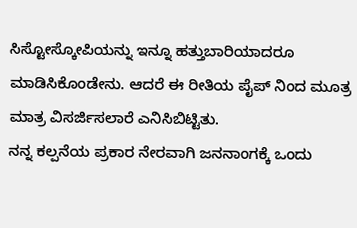ಸಿಸ್ಟೋಸ್ಕೋಪಿಯನ್ನು ಇನ್ನೂ ಹತ್ತುಬಾರಿಯಾದರೂ ಮಾಡಿಸಿಕೊಂಡೇನು. ಆದರೆ ಈ ರೀತಿಯ ಪೈಪ್ ನಿಂದ ಮೂತ್ರ ಮಾತ್ರ ವಿಸರ್ಜಿಸಲಾರೆ ಎನಿಸಿಬಿಟ್ಟಿತು.
ನನ್ನ ಕಲ್ಪನೆಯ ಪ್ರಕಾರ ನೇರವಾಗಿ ಜನನಾಂಗಕ್ಕೆ ಒಂದು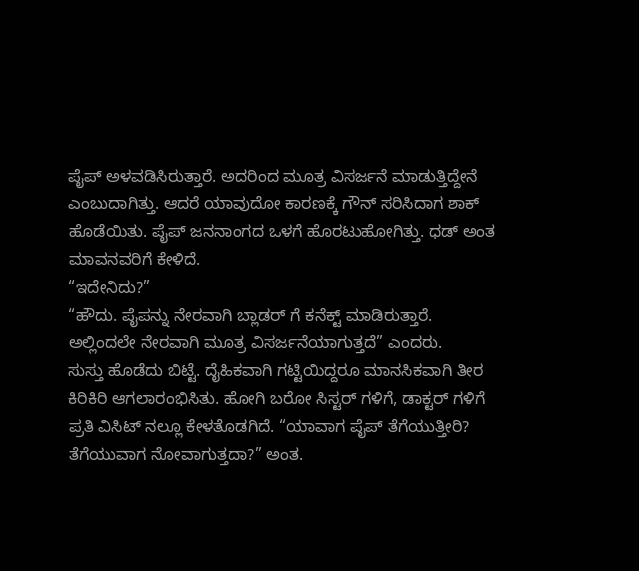ಪೈಪ್ ಅಳವಡಿಸಿರುತ್ತಾರೆ. ಅದರಿಂದ ಮೂತ್ರ ವಿಸರ್ಜನೆ ಮಾಡುತ್ತಿದ್ದೇನೆ ಎಂಬುದಾಗಿತ್ತು. ಆದರೆ ಯಾವುದೋ ಕಾರಣಕ್ಕೆ ಗೌನ್ ಸರಿಸಿದಾಗ ಶಾಕ್ ಹೊಡೆಯಿತು. ಪೈಪ್ ಜನನಾಂಗದ ಒಳಗೆ ಹೊರಟುಹೋಗಿತ್ತು. ಧಡ್ ಅಂತ ಮಾವನವರಿಗೆ ಕೇಳಿದೆ.
“ಇದೇನಿದು?”
“ಹೌದು. ಪೈಪನ್ನು ನೇರವಾಗಿ ಬ್ಲಾಡರ್ ಗೆ ಕನೆಕ್ಟ್ ಮಾಡಿರುತ್ತಾರೆ. ಅಲ್ಲಿಂದಲೇ ನೇರವಾಗಿ ಮೂತ್ರ ವಿಸರ್ಜನೆಯಾಗುತ್ತದೆ” ಎಂದರು.
ಸುಸ್ತು ಹೊಡೆದು ಬಿಟ್ಟೆ. ದೈಹಿಕವಾಗಿ ಗಟ್ಟಿಯಿದ್ದರೂ ಮಾನಸಿಕವಾಗಿ ತೀರ ಕಿರಿಕಿರಿ ಆಗಲಾರಂಭಿಸಿತು. ಹೋಗಿ ಬರೋ ಸಿಸ್ಟರ್ ಗಳಿಗೆ, ಡಾಕ್ಟರ್ ಗಳಿಗೆ ಪ್ರತಿ ವಿಸಿಟ್ ನಲ್ಲೂ ಕೇಳತೊಡಗಿದೆ. “ಯಾವಾಗ ಪೈಪ್ ತೆಗೆಯುತ್ತೀರಿ? ತೆಗೆಯುವಾಗ ನೋವಾಗುತ್ತದಾ?” ಅಂತ.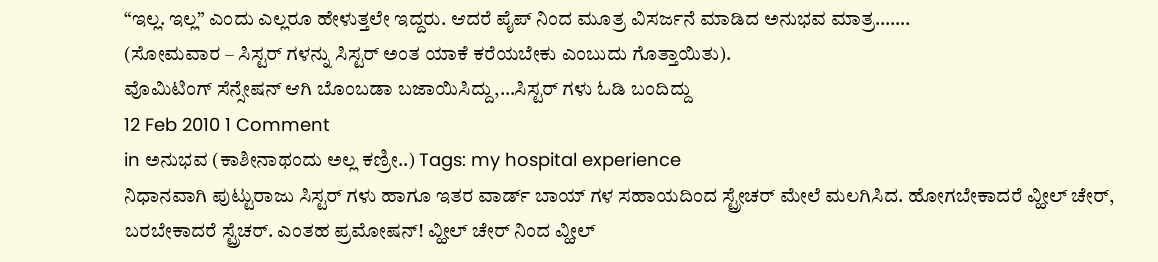“ಇಲ್ಲ. ಇಲ್ಲ” ಎಂದು ಎಲ್ಲರೂ ಹೇಳುತ್ತಲೇ ಇದ್ದರು. ಆದರೆ ಪೈಪ್ ನಿಂದ ಮೂತ್ರ ವಿಸರ್ಜನೆ ಮಾಡಿದ ಅನುಭವ ಮಾತ್ರ…….
(ಸೋಮವಾರ – ಸಿಸ್ಟರ್ ಗಳನ್ನು ಸಿಸ್ಟರ್ ಅಂತ ಯಾಕೆ ಕರೆಯಬೇಕು ಎಂಬುದು ಗೊತ್ತಾಯಿತು).
ವೊಮಿಟಿಂಗ್ ಸೆನ್ಸೇಷನ್ ಆಗಿ ಬೊಂಬಡಾ ಬಜಾಯಿಸಿದ್ದು,…ಸಿಸ್ಟರ್ ಗಳು ಓಡಿ ಬಂದಿದ್ದು
12 Feb 2010 1 Comment
in ಅನುಭವ (ಕಾಶೀನಾಥಂದು ಅಲ್ಲ ಕಣ್ರೀ..) Tags: my hospital experience
ನಿಧಾನವಾಗಿ ಪುಟ್ಟುರಾಜು ಸಿಸ್ಟರ್ ಗಳು ಹಾಗೂ ಇತರ ವಾರ್ಡ್ ಬಾಯ್ ಗಳ ಸಹಾಯದಿಂದ ಸ್ಟ್ರೇಚರ್ ಮೇಲೆ ಮಲಗಿಸಿದ. ಹೋಗಬೇಕಾದರೆ ವ್ಹೀಲ್ ಚೇರ್, ಬರಬೇಕಾದರೆ ಸ್ಟ್ರೆಚರ್. ಎಂತಹ ಪ್ರಮೋಷನ್! ವ್ಹೀಲ್ ಚೇರ್ ನಿಂದ ವ್ಹೀಲ್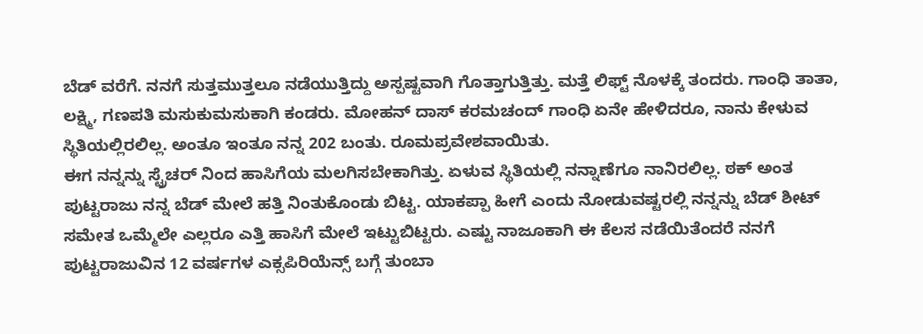ಬೆಡ್ ವರೆಗೆ. ನನಗೆ ಸುತ್ತಮುತ್ತಲೂ ನಡೆಯುತ್ತಿದ್ದು ಅಸ್ಪಷ್ಟವಾಗಿ ಗೊತ್ತಾಗುತ್ತಿತ್ತು. ಮತ್ತೆ ಲಿಫ್ಟ್ ನೊಳಕ್ಕೆ ತಂದರು. ಗಾಂಧಿ ತಾತಾ, ಲಕ್ಷ್ಮಿ, ಗಣಪತಿ ಮಸುಕುಮಸುಕಾಗಿ ಕಂಡರು. ಮೋಹನ್ ದಾಸ್ ಕರಮಚಂದ್ ಗಾಂಧಿ ಏನೇ ಹೇಳಿದರೂ, ನಾನು ಕೇಳುವ ಸ್ಥಿತಿಯಲ್ಲಿರಲಿಲ್ಲ. ಅಂತೂ ಇಂತೂ ನನ್ನ 202 ಬಂತು. ರೂಮಪ್ರವೇಶವಾಯಿತು.
ಈಗ ನನ್ನನ್ನು ಸ್ಟ್ರೆಚರ್ ನಿಂದ ಹಾಸಿಗೆಯ ಮಲಗಿಸಬೇಕಾಗಿತ್ತು. ಏಳುವ ಸ್ಥಿತಿಯಲ್ಲಿ ನನ್ನಾಣೆಗೂ ನಾನಿರಲಿಲ್ಲ. ಠಕ್ ಅಂತ ಪುಟ್ಟರಾಜು ನನ್ನ ಬೆಡ್ ಮೇಲೆ ಹತ್ತಿ ನಿಂತುಕೊಂಡು ಬಿಟ್ಟ. ಯಾಕಪ್ಪಾ ಹೀಗೆ ಎಂದು ನೋಡುವಷ್ಟರಲ್ಲಿ ನನ್ನನ್ನು ಬೆಡ್ ಶೀಟ್ ಸಮೇತ ಒಮ್ಮೆಲೇ ಎಲ್ಲರೂ ಎತ್ತಿ ಹಾಸಿಗೆ ಮೇಲೆ ಇಟ್ಟುಬಿಟ್ಟರು. ಎಷ್ಟು ನಾಜೂಕಾಗಿ ಈ ಕೆಲಸ ನಡೆಯಿತೆಂದರೆ ನನಗೆ ಪುಟ್ಟರಾಜುವಿನ 12 ವರ್ಷಗಳ ಎಕ್ಸಪಿರಿಯೆನ್ಸ್ ಬಗ್ಗೆ ತುಂಬಾ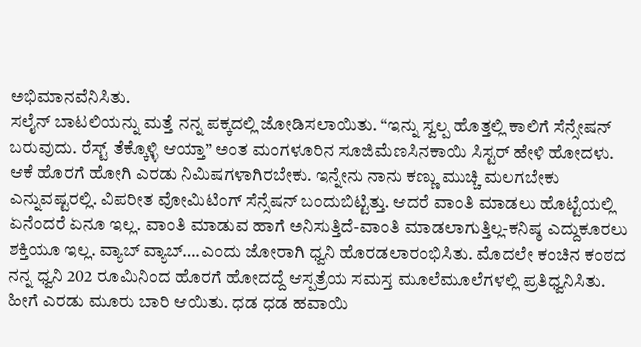ಅಭಿಮಾನವೆನಿಸಿತು.
ಸಲೈನ್ ಬಾಟಲಿಯನ್ನು ಮತ್ತೆ ನನ್ನ ಪಕ್ಕದಲ್ಲಿ ಜೋಡಿಸಲಾಯಿತು. “ಇನ್ನು ಸ್ವಲ್ಪ ಹೊತ್ತಲ್ಲಿ ಕಾಲಿಗೆ ಸೆನ್ಸೇಷನ್ ಬರುವುದು. ರೆಸ್ಟ್ ತೆಕ್ಕೊಳ್ಳಿ ಆಯ್ತಾ” ಅಂತ ಮಂಗಳೂರಿನ ಸೂಜಿಮೆಣಸಿನಕಾಯಿ ಸಿಸ್ಟರ್ ಹೇಳಿ ಹೋದಳು. ಆಕೆ ಹೊರಗೆ ಹೋಗಿ ಎರಡು ನಿಮಿಷಗಳಾಗಿರಬೇಕು. ಇನ್ನೇನು ನಾನು ಕಣ್ಣು ಮುಚ್ಚಿ ಮಲಗಬೇಕು ಎನ್ನುವಷ್ಟರಲ್ಲಿ. ವಿಪರೀತ ವೋಮಿಟಿಂಗ್ ಸೆನ್ಸೆಷನ್ ಬಂದುಬಿಟ್ಟಿತ್ತು. ಆದರೆ ವಾಂತಿ ಮಾಡಲು ಹೊಟ್ಟೆಯಲ್ಲಿ ಏನೆಂದರೆ ಏನೂ ಇಲ್ಲ. ವಾಂತಿ ಮಾಡುವ ಹಾಗೆ ಅನಿಸುತ್ತಿದೆ-ವಾಂತಿ ಮಾಡಲಾಗುತ್ತಿಲ್ಲ-ಕನಿಷ್ಠ ಎದ್ದುಕೂರಲು ಶಕ್ತಿಯೂ ಇಲ್ಲ. ವ್ಯಾಬ್ ವ್ಯಾಬ್….ಎಂದು ಜೋರಾಗಿ ಧ್ವನಿ ಹೊರಡಲಾರಂಭಿಸಿತು. ಮೊದಲೇ ಕಂಚಿನ ಕಂಠದ ನನ್ನ ಧ್ವನಿ 202 ರೂಮಿನಿಂದ ಹೊರಗೆ ಹೋದದ್ದೆ ಆಸ್ಪತ್ರೆಯ ಸಮಸ್ತ ಮೂಲೆಮೂಲೆಗಳಲ್ಲಿ ಪ್ರತಿಧ್ವನಿಸಿತು. ಹೀಗೆ ಎರಡು ಮೂರು ಬಾರಿ ಆಯಿತು. ಧಡ ಧಡ ಹವಾಯಿ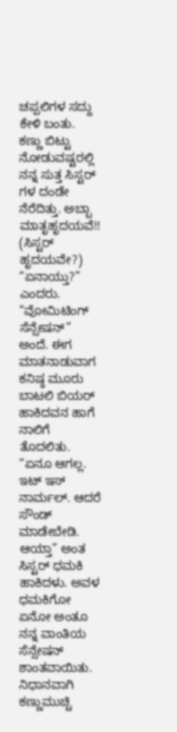ಚಪ್ಪಲಿಗಳ ಸದ್ದು ಕೇಳಿ ಬಂತು. ಕಣ್ಣು ಬಿಟ್ಟು ನೋಡುವಷ್ಟರಲ್ಲಿ ನನ್ನ ಸುತ್ತ ಸಿಸ್ಟರ್ ಗಳ ದಂಡೇ ನೆರೆದಿತ್ತು. ಅಬ್ಬಾ ಮಾತೃಹೃದಯವೆ!! (ಸಿಸ್ಟರ್ ಹೃದಯವೇ?) “ಏನಾಯ್ತು?” ಎಂದರು. “ವೋಮಿಟಿಂಗ್ ಸೆನ್ಸೇಷನ್” ಅಂದೆ. ಈಗ ಮಾತನಾಡುವಾಗ ಕನಿಷ್ಠ ಮೂರು ಬಾಟಲಿ ಬಿಯರ್ ಹಾಕಿದವನ ಹಾಗೆ ನಾಲಿಗೆ ತೊದಲಿತು. “ಏನೂ ಆಗಲ್ಲ. ಇಟ್ ಇಸ್ ನಾರ್ಮಲ್. ಆದರೆ ಸೌಂಡ್ ಮಾಡೇಬೇಡಿ. ಆಯ್ತಾ” ಅಂತ ಸಿಸ್ಟರ್ ಧಮಕಿ ಹಾಕಿದಳು. ಅವಳ ಧಮಕಿಗೋ ಏನೋ ಅಂತೂ ನನ್ನ ವಾಂತಿಯ ಸೆನ್ಸೇಷನ್ ಶಾಂತವಾಯಿತು.
ನಿಧಾನವಾಗಿ ಕಣ್ಣುಮುಚ್ಚಿ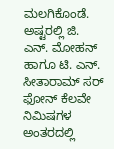ಮಲಗಿಕೊಂಡೆ. ಅಷ್ಟರಲ್ಲಿ ಜಿ. ಎನ್. ಮೋಹನ್ ಹಾಗೂ ಟಿ. ಎನ್. ಸೀತಾರಾಮ್ ಸರ್ ಫೋನ್ ಕೆಲವೇ ನಿಮಿಷಗಳ ಅಂತರದಲ್ಲಿ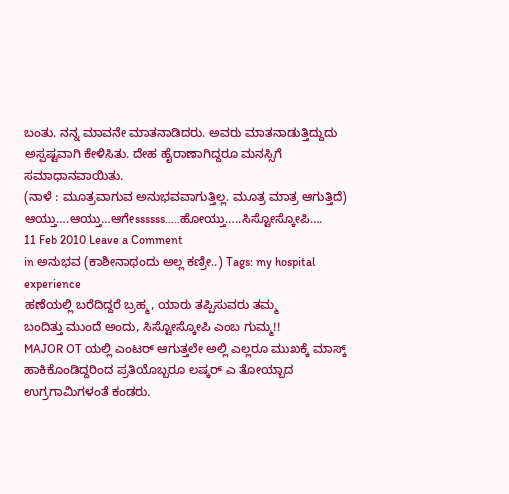ಬಂತು. ನನ್ನ ಮಾವನೇ ಮಾತನಾಡಿದರು. ಅವರು ಮಾತನಾಡುತ್ತಿದ್ದುದು ಅಸ್ಪಷ್ಟವಾಗಿ ಕೇಳಿಸಿತು. ದೇಹ ಹೈರಾಣಾಗಿದ್ದರೂ ಮನಸ್ಸಿಗೆ ಸಮಾಧಾನವಾಯಿತು.
(ನಾಳೆ : ಮೂತ್ರವಾಗುವ ಅನುಭವವಾಗುತ್ತಿಲ್ಲ. ಮೂತ್ರ ಮಾತ್ರ ಆಗುತ್ತಿದೆ)
ಆಯ್ತು….ಆಯ್ತು…ಆಗೇssssss…..ಹೋಯ್ತು…..ಸಿಸ್ಟೋಸ್ಕೋಪಿ….
11 Feb 2010 Leave a Comment
in ಅನುಭವ (ಕಾಶೀನಾಥಂದು ಅಲ್ಲ ಕಣ್ರೀ..) Tags: my hospital experience
ಹಣೆಯಲ್ಲಿ ಬರೆದಿದ್ದರೆ ಬ್ರಹ್ಮ, ಯಾರು ತಪ್ಪಿಸುವರು ತಮ್ಮ
ಬಂದಿತ್ತು ಮುಂದೆ ಅಂದು, ಸಿಸ್ಟೋಸ್ಕೋಪಿ ಎಂಬ ಗುಮ್ಮ!!
MAJOR OT ಯಲ್ಲಿ ಎಂಟರ್ ಆಗುತ್ತಲೇ ಅಲ್ಲಿ ಎಲ್ಲರೂ ಮುಖಕ್ಕೆ ಮಾಸ್ಕ್ ಹಾಕಿಕೊಂಡಿದ್ದರಿಂದ ಪ್ರತಿಯೊಬ್ಬರೂ ಲಷ್ಕರ್ ಎ ತೋಯ್ಬಾದ ಉಗ್ರಗಾಮಿಗಳಂತೆ ಕಂಡರು.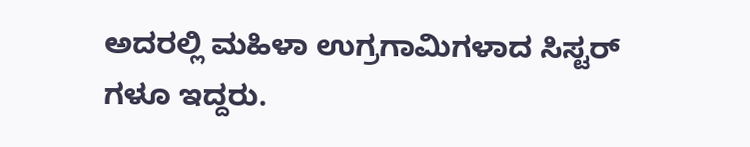ಅದರಲ್ಲಿ ಮಹಿಳಾ ಉಗ್ರಗಾಮಿಗಳಾದ ಸಿಸ್ಟರ್ ಗಳೂ ಇದ್ದರು.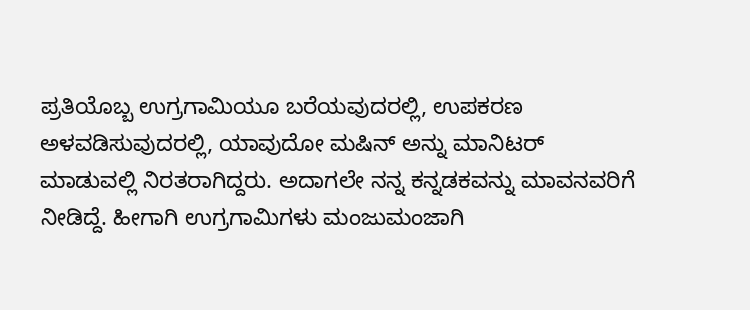ಪ್ರತಿಯೊಬ್ಬ ಉಗ್ರಗಾಮಿಯೂ ಬರೆಯವುದರಲ್ಲಿ, ಉಪಕರಣ ಅಳವಡಿಸುವುದರಲ್ಲಿ, ಯಾವುದೋ ಮಷಿನ್ ಅನ್ನು ಮಾನಿಟರ್ ಮಾಡುವಲ್ಲಿ ನಿರತರಾಗಿದ್ದರು. ಅದಾಗಲೇ ನನ್ನ ಕನ್ನಡಕವನ್ನು ಮಾವನವರಿಗೆ ನೀಡಿದ್ದೆ. ಹೀಗಾಗಿ ಉಗ್ರಗಾಮಿಗಳು ಮಂಜುಮಂಜಾಗಿ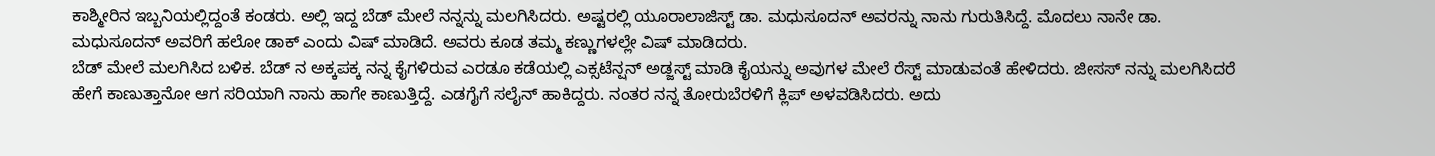ಕಾಶ್ಮೀರಿನ ಇಬ್ಬನಿಯಲ್ಲಿದ್ದಂತೆ ಕಂಡರು. ಅಲ್ಲಿ ಇದ್ದ ಬೆಡ್ ಮೇಲೆ ನನ್ನನ್ನು ಮಲಗಿಸಿದರು. ಅಷ್ಟರಲ್ಲಿ ಯೂರಾಲಾಜಿಸ್ಟ್ ಡಾ. ಮಧುಸೂದನ್ ಅವರನ್ನು ನಾನು ಗುರುತಿಸಿದ್ದೆ. ಮೊದಲು ನಾನೇ ಡಾ. ಮಧುಸೂದನ್ ಅವರಿಗೆ ಹಲೋ ಡಾಕ್ ಎಂದು ವಿಷ್ ಮಾಡಿದೆ. ಅವರು ಕೂಡ ತಮ್ಮ ಕಣ್ಣುಗಳಲ್ಲೇ ವಿಷ್ ಮಾಡಿದರು.
ಬೆಡ್ ಮೇಲೆ ಮಲಗಿಸಿದ ಬಳಿಕ. ಬೆಡ್ ನ ಅಕ್ಕಪಕ್ಕ ನನ್ನ ಕೈಗಳಿರುವ ಎರಡೂ ಕಡೆಯಲ್ಲಿ ಎಕ್ಸಟೆನ್ಷನ್ ಅಡ್ಜಸ್ಟ್ ಮಾಡಿ ಕೈಯನ್ನು ಅವುಗಳ ಮೇಲೆ ರೆಸ್ಟ್ ಮಾಡುವಂತೆ ಹೇಳಿದರು. ಜೀಸಸ್ ನನ್ನು ಮಲಗಿಸಿದರೆ ಹೇಗೆ ಕಾಣುತ್ತಾನೋ ಆಗ ಸರಿಯಾಗಿ ನಾನು ಹಾಗೇ ಕಾಣುತ್ತಿದ್ದೆ. ಎಡಗೈಗೆ ಸಲೈನ್ ಹಾಕಿದ್ದರು. ನಂತರ ನನ್ನ ತೋರುಬೆರಳಿಗೆ ಕ್ಲಿಪ್ ಅಳವಡಿಸಿದರು. ಅದು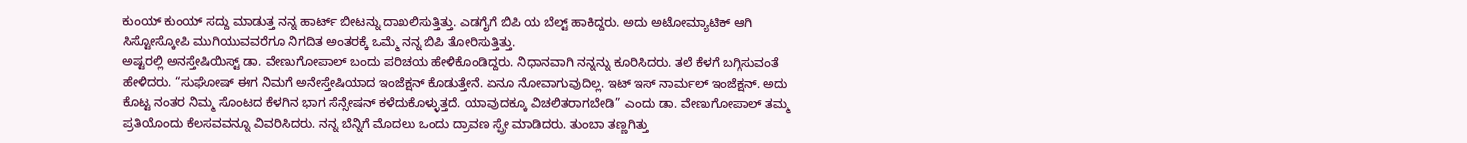ಕುಂಯ್ ಕುಂಯ್ ಸದ್ದು ಮಾಡುತ್ತ ನನ್ನ ಹಾರ್ಟ್ ಬೀಟನ್ನು ದಾಖಲಿಸುತ್ತಿತ್ತು. ಎಡಗೈಗೆ ಬಿಪಿ ಯ ಬೆಲ್ಟ್ ಹಾಕಿದ್ದರು. ಅದು ಅಟೋಮ್ಯಾಟಿಕ್ ಆಗಿ ಸಿಸ್ಟೋಸ್ಕೋಪಿ ಮುಗಿಯುವವರೆಗೂ ನಿಗದಿತ ಅಂತರಕ್ಕೆ ಒಮ್ಮೆ ನನ್ನ ಬಿಪಿ ತೋರಿಸುತ್ತಿತ್ತು.
ಅಷ್ಟರಲ್ಲಿ ಅನಸ್ತೇಷಿಯಿಸ್ಟ್ ಡಾ. ವೇಣುಗೋಪಾಲ್ ಬಂದು ಪರಿಚಯ ಹೇಳಿಕೊಂಡಿದ್ದರು. ನಿಧಾನವಾಗಿ ನನ್ನನ್ನು ಕೂರಿಸಿದರು. ತಲೆ ಕೆಳಗೆ ಬಗ್ಗಿಸುವಂತೆ ಹೇಳಿದರು. “ಸುಘೋಷ್ ಈಗ ನಿಮಗೆ ಅನೇಸ್ತೇಷಿಯಾದ ಇಂಜೆಕ್ಷನ್ ಕೊಡುತ್ತೇನೆ. ಏನೂ ನೋವಾಗುವುದಿಲ್ಲ. ಇಟ್ ಇಸ್ ನಾರ್ಮಲ್ ಇಂಜೆಕ್ಷನ್. ಅದು ಕೊಟ್ಟ ನಂತರ ನಿಮ್ಮ ಸೊಂಟದ ಕೆಳಗಿನ ಭಾಗ ಸೆನ್ಸೇಷನ್ ಕಳೆದುಕೊಳ್ಳುತ್ತದೆ. ಯಾವುದಕ್ಕೂ ವಿಚಲಿತರಾಗಬೇಡಿ” ಎಂದು ಡಾ. ವೇಣುಗೋಪಾಲ್ ತಮ್ಮ ಪ್ರತಿಯೊಂದು ಕೆಲಸವವನ್ನೂ ವಿವರಿಸಿದರು. ನನ್ನ ಬೆನ್ನಿಗೆ ಮೊದಲು ಒಂದು ದ್ರಾವಣ ಸ್ಪ್ರೇ ಮಾಡಿದರು. ತುಂಬಾ ತಣ್ಣಗಿತ್ತು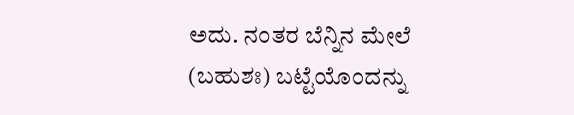ಅದು. ನಂತರ ಬೆನ್ನಿನ ಮೇಲೆ (ಬಹುಶಃ) ಬಟ್ಟೆಯೊಂದನ್ನು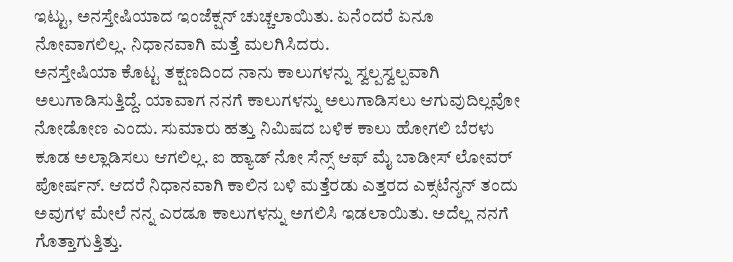ಇಟ್ಟು, ಅನಸ್ತೇಷಿಯಾದ ಇಂಜೆಕ್ಷನ್ ಚುಚ್ಚಲಾಯಿತು. ಏನೆಂದರೆ ಏನೂ ನೋವಾಗಲಿಲ್ಲ. ನಿಧಾನವಾಗಿ ಮತ್ತೆ ಮಲಗಿಸಿದರು.
ಅನಸ್ತೇಷಿಯಾ ಕೊಟ್ಟ ತಕ್ಷಣದಿಂದ ನಾನು ಕಾಲುಗಳನ್ನು ಸ್ವಲ್ಪಸ್ವಲ್ಪವಾಗಿ ಅಲುಗಾಡಿಸುತ್ತಿದ್ದೆ. ಯಾವಾಗ ನನಗೆ ಕಾಲುಗಳನ್ನು ಅಲುಗಾಡಿಸಲು ಆಗುವುದಿಲ್ಲವೋ ನೋಡೋಣ ಎಂದು. ಸುಮಾರು ಹತ್ತು ನಿಮಿಷದ ಬಳಿಕ ಕಾಲು ಹೋಗಲಿ ಬೆರಳು ಕೂಡ ಅಲ್ಲಾಡಿಸಲು ಆಗಲಿಲ್ಲ. ಐ ಹ್ಯಾಡ್ ನೋ ಸೆನ್ಸ್ ಆಫ್ ಮೈ ಬಾಡೀಸ್ ಲೋವರ್ ಪೋರ್ಷನ್. ಆದರೆ ನಿಧಾನವಾಗಿ ಕಾಲಿನ ಬಳಿ ಮತ್ತೆರಡು ಎತ್ತರದ ಎಕ್ಸಟೆನ್ಶನ್ ತಂದು ಅವುಗಳ ಮೇಲೆ ನನ್ನ ಎರಡೂ ಕಾಲುಗಳನ್ನು ಅಗಲಿಸಿ ಇಡಲಾಯಿತು. ಅದೆಲ್ಲ ನನಗೆ ಗೊತ್ತಾಗುತ್ತಿತ್ತು.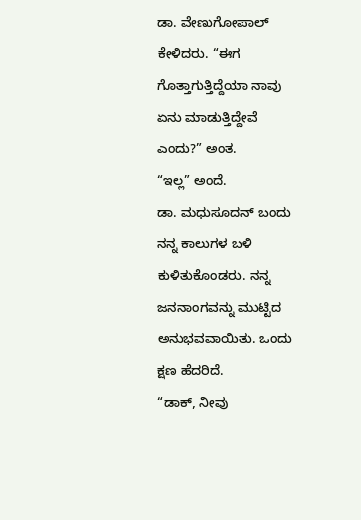ಡಾ. ವೇಣುಗೋಪಾಲ್ ಕೇಳಿದರು. “ಈಗ ಗೊತ್ತಾಗುತ್ತಿದ್ದೆಯಾ ನಾವು ಏನು ಮಾಡುತ್ತಿದ್ದೇವೆ ಎಂದು?” ಅಂತ.
“ಇಲ್ಲ” ಅಂದೆ.
ಡಾ. ಮಧುಸೂದನ್ ಬಂದು ನನ್ನ ಕಾಲುಗಳ ಬಳಿ ಕುಳಿತುಕೊಂಡರು. ನನ್ನ ಜನನಾಂಗವನ್ನು ಮುಟ್ಟಿದ ಅನುಭವವಾಯಿತು. ಒಂದು ಕ್ಷಣ ಹೆದರಿದೆ.
“ಡಾಕ್, ನೀವು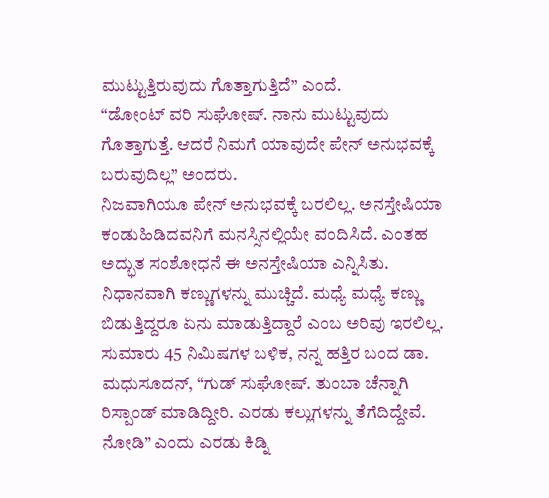ಮುಟ್ಟುತ್ತಿರುವುದು ಗೊತ್ತಾಗುತ್ತಿದೆ” ಎಂದೆ.
“ಡೋಂಟ್ ವರಿ ಸುಘೋಷ್. ನಾನು ಮುಟ್ಟುವುದು ಗೊತ್ತಾಗುತ್ತೆ. ಆದರೆ ನಿಮಗೆ ಯಾವುದೇ ಪೇನ್ ಅನುಭವಕ್ಕೆ ಬರುವುದಿಲ್ಲ” ಅಂದರು.
ನಿಜವಾಗಿಯೂ ಪೇನ್ ಅನುಭವಕ್ಕೆ ಬರಲಿಲ್ಲ. ಅನಸ್ತೇಷಿಯಾ ಕಂಡುಹಿಡಿದವನಿಗೆ ಮನಸ್ಸಿನಲ್ಲಿಯೇ ವಂದಿಸಿದೆ. ಎಂತಹ ಅದ್ಭುತ ಸಂಶೋಧನೆ ಈ ಅನಸ್ತೇಷಿಯಾ ಎನ್ನಿಸಿತು.
ನಿಧಾನವಾಗಿ ಕಣ್ಣುಗಳನ್ನು ಮುಚ್ಚಿದೆ. ಮಧ್ಯೆ ಮಧ್ಯೆ ಕಣ್ಣು ಬಿಡುತ್ತಿದ್ದರೂ ಏನು ಮಾಡುತ್ತಿದ್ದಾರೆ ಎಂಬ ಅರಿವು ಇರಲಿಲ್ಲ. ಸುಮಾರು 45 ನಿಮಿಷಗಳ ಬಳಿಕ, ನನ್ನ ಹತ್ತಿರ ಬಂದ ಡಾ. ಮಧುಸೂದನ್, “ಗುಡ್ ಸುಘೋಷ್. ತುಂಬಾ ಚೆನ್ನಾಗಿ ರಿಸ್ಪಾಂಡ್ ಮಾಡಿದ್ದೀರಿ. ಎರಡು ಕಲ್ಲುಗಳನ್ನು ತೆಗೆದಿದ್ದೇವೆ. ನೋಡಿ” ಎಂದು ಎರಡು ಕಿಡ್ನಿ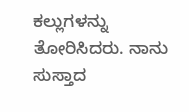ಕಲ್ಲುಗಳನ್ನು ತೋರಿಸಿದರು. ನಾನು ಸುಸ್ತಾದ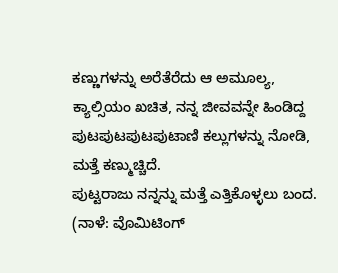ಕಣ್ಣುಗಳನ್ನು ಅರೆತೆರೆದು ಆ ಅಮೂಲ್ಯ, ಕ್ಯಾಲ್ಸಿಯಂ ಖಚಿತ, ನನ್ನ ಜೀವವನ್ನೇ ಹಿಂಡಿದ್ದ ಪುಟಪುಟಪುಟಪುಟಾಣಿ ಕಲ್ಲುಗಳನ್ನು ನೋಡಿ, ಮತ್ತೆ ಕಣ್ಮುಚ್ಚಿದೆ.
ಪುಟ್ಟರಾಜು ನನ್ನನ್ನು ಮತ್ತೆ ಎತ್ತಿಕೊಳ್ಳಲು ಬಂದ.
(ನಾಳೆ: ವೊಮಿಟಿಂಗ್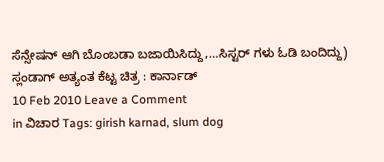ಸೆನ್ಸೇಷನ್ ಆಗಿ ಬೊಂಬಡಾ ಬಜಾಯಿಸಿದ್ದು,…ಸಿಸ್ಟರ್ ಗಳು ಓಡಿ ಬಂದಿದ್ದು)
ಸ್ಲಂಡಾಗ್ ಅತ್ಯಂತ ಕೆಟ್ಟ ಚಿತ್ರ : ಕಾರ್ನಾಡ್
10 Feb 2010 Leave a Comment
in ವಿಚಾರ Tags: girish karnad, slum dog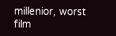millenior, worst film